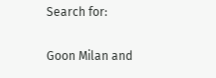Search for:

Goon Milan and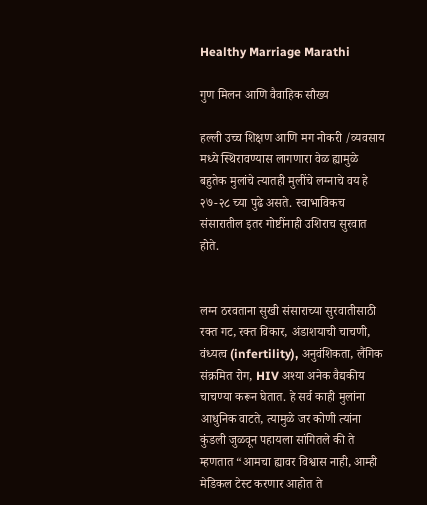Healthy Marriage Marathi

गुण मिलन आणि वैवाहिक सौख्य

हल्ली उच्च शिक्षण आणि मग नोकरी /व्यवसाय मध्ये स्थिरावण्यास लागणारा वेळ ह्यामुळे बहुतेक मुलांचे त्यातही मुलींचे लग्नाचे वय हे २७-२८ च्या पुढे असते. स्वाभाविकच संसारातील इतर गोष्टींनाही उशिराच सुरवात होते.


लग्न ठरवताना सुखी संसाराच्या सुरवातीसाठी रक्त गट, रक्त विकार, अंडाशयाची चाचणी, वंध्यत्व (infertility), अनुवंशिकता, लैंगिक संक्रमित रोग, HIV अश्या अनेक वैद्यकीय चाचण्या करून घेतात. हे सर्व काही मुलांना आधुनिक वाटते, त्यामुळे जर कोणी त्यांना कुंडली जुळवून पहायला सांगितले की ते म्हणतात “आमचा ह्यावर विश्वास नाही, आम्ही मेडिकल टेस्ट करणार आहोत ते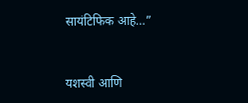सायंटिफिक आहे…”


यशस्वी आणि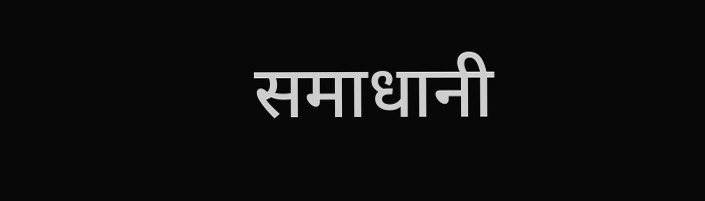समाधानी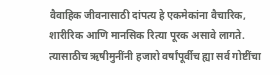वैवाहिक जीवनासाठी दांपत्य हे एकमेकांना वैचारिक, शारीरिक आणि मानसिक रित्या पूरक असावे लागते. त्यासाठीच ऋषीमुनींनी हजारो वर्षांपूर्वीच ह्या सर्व गोष्टींचा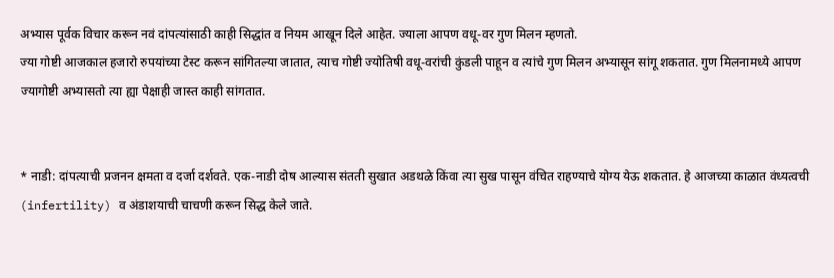अभ्यास पूर्वक विचार करून नवं दांपत्यांसाठी काही सिद्धांत व नियम आखून दिले आहेत. ज्याला आपण वधू-वर गुण मिलन म्हणतो.
ज्या गोष्टी आजकाल हजारो रुपयांच्या टेस्ट करून सांगितल्या जातात, त्याच गोष्टी ज्योतिषी वधू-वरांची कुंडली पाहून व त्यांचे गुण मिलन अभ्यासून सांगू शकतात. गुण मिलनामध्ये आपण ज्यागोष्टी अभ्यासतो त्या ह्या पेक्षाही जास्त काही सांगतात.


* नाडी: दांपत्याची प्रजनन क्षमता व दर्जा दर्शवते. एक-नाडी दोष आल्यास संतती सुखात अडथळे किंवा त्या सुख पासून वंचित राहण्याचे योग्य येऊ शकतात. हे आजच्या काळात वंध्यत्वची (infertility) व अंडाशयाची चाचणी करून सिद्ध केले जाते.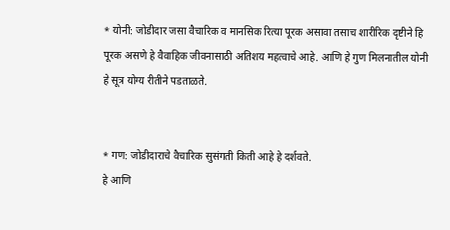* योनी: जोडीदार जसा वैचारिक व मानसिक रित्या पूरक असावा तसाच शारीरिक दृष्टीने हि पूरक असणे हे वैवाहिक जीवनासाठी अतिशय महत्वाचे आहे. आणि हे गुण मिलनातील योनी हे सूत्र योग्य रीतीने पडताळते.


* गण: जोडीदाराचे वैचारिक सुसंगती किती आहे हे दर्शवते.
हे आणि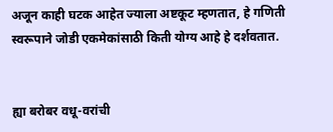अजून काही घटक आहेत ज्याला अष्टकूट म्हणतात, हे गणिती स्वरूपाने जोडी एकमेकांसाठी किती योग्य आहे हे दर्शवतात.


ह्या बरोबर वधू-वरांची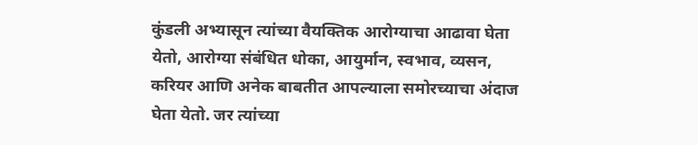कुंडली अभ्यासून त्यांच्या वैयक्तिक आरोग्याचा आढावा घेता येतो, आरोग्या संबंधित धोका, आयुर्मान, स्वभाव, व्यसन, करियर आणि अनेक बाबतीत आपल्याला समोरच्याचा अंदाज घेता येतो. जर त्यांच्या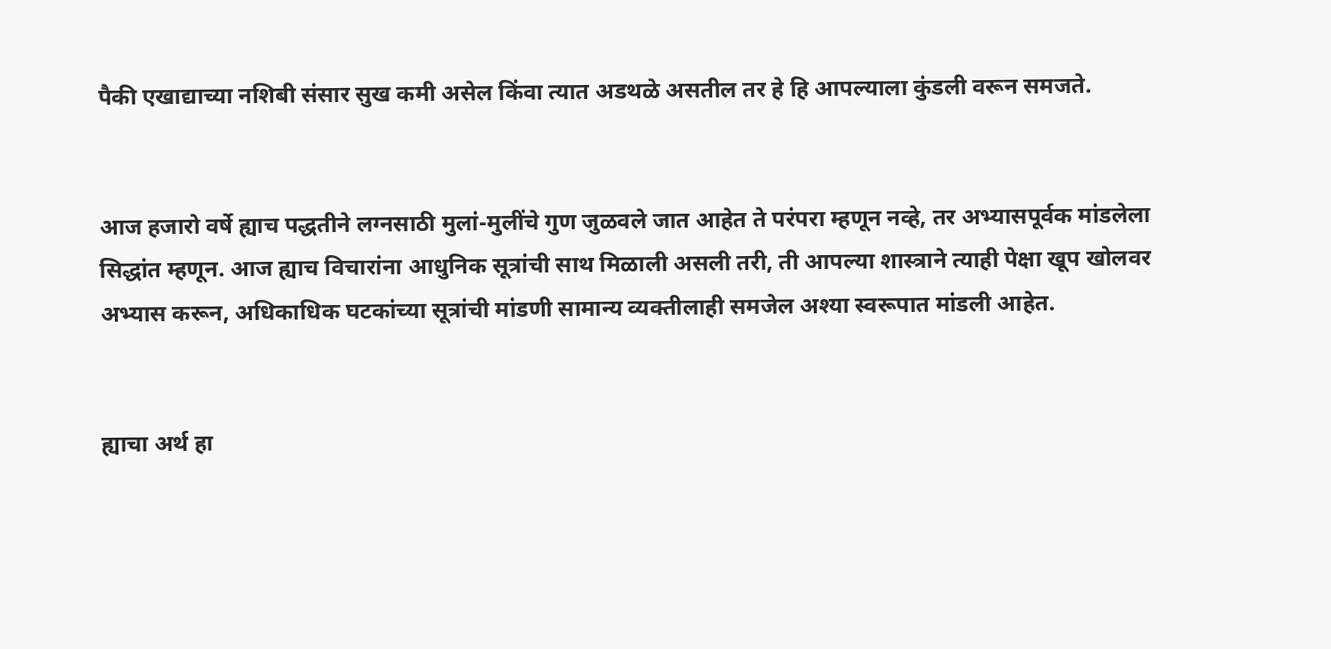पैकी एखाद्याच्या नशिबी संसार सुख कमी असेल किंवा त्यात अडथळे असतील तर हे हि आपल्याला कुंडली वरून समजते.


आज हजारो वर्षे ह्याच पद्धतीने लग्नसाठी मुलां-मुलींचे गुण जुळवले जात आहेत ते परंपरा म्हणून नव्हे, तर अभ्यासपूर्वक मांडलेला सिद्धांत म्हणून. आज ह्याच विचारांना आधुनिक सूत्रांची साथ मिळाली असली तरी, ती आपल्या शास्त्राने त्याही पेक्षा खूप खोलवर अभ्यास करून, अधिकाधिक घटकांच्या सूत्रांची मांडणी सामान्य व्यक्तीलाही समजेल अश्या स्वरूपात मांडली आहेत.


ह्याचा अर्थ हा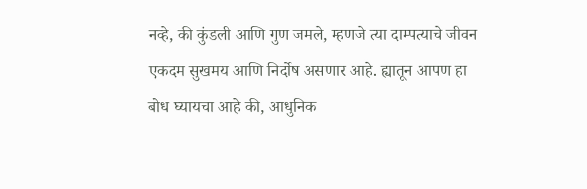नव्हे, की कुंडली आणि गुण जमले, म्हणजे त्या दाम्पत्याचे जीवन एकदम सुखमय आणि निर्दोष असणार आहे. ह्यातून आपण हा बोध घ्यायचा आहे की, आधुनिक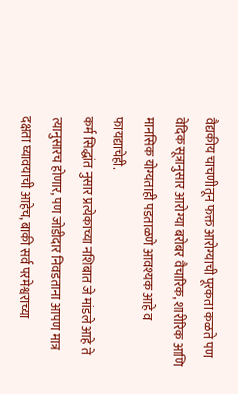वैद्यकीय चाचणीतून फक्त आरोग्याची पूरकता कळते पण वेदिक सूत्रानुसार आरोग्या बरोबर वैचारिक, शारीरिक आणि मानसिक योग्यताही पडताळणे आवश्यक आहे व फायद्याचेही.
कर्म सिद्धांत नुसार प्रत्येकाच्या नशिबात जे मांडले आहे ते त्यानुसारच होणार, पण जोडीदार निवडताना आपण मात्र दक्षता घ्यावयाची आहेच, बाकी सर्व परमेश्वराच्या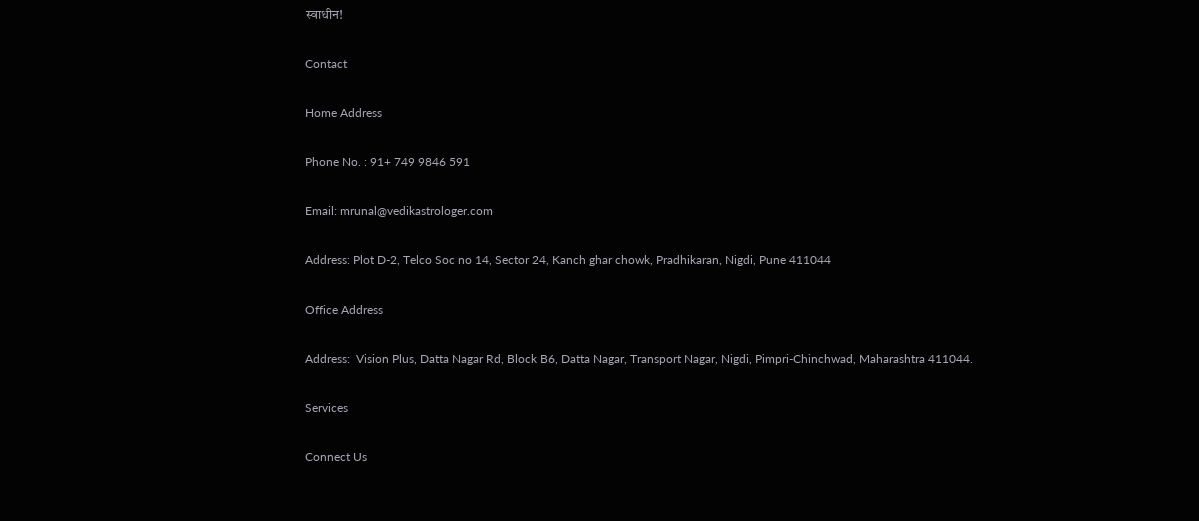स्वाधीन!

Contact

Home Address

Phone No. : 91+ 749 9846 591

Email: mrunal@vedikastrologer.com

Address: Plot D-2, Telco Soc no 14, Sector 24, Kanch ghar chowk, Pradhikaran, Nigdi, Pune 411044

Office Address

Address:  Vision Plus, Datta Nagar Rd, Block B6, Datta Nagar, Transport Nagar, Nigdi, Pimpri-Chinchwad, Maharashtra 411044.

Services

Connect Us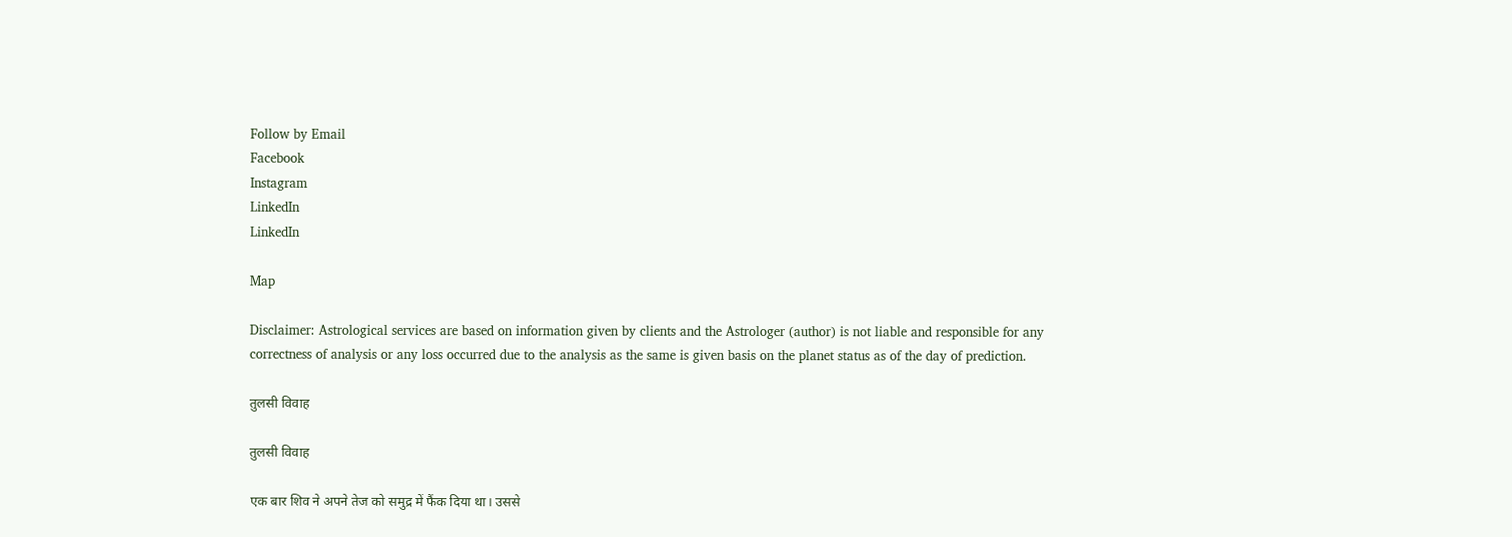Follow by Email
Facebook
Instagram
LinkedIn
LinkedIn

Map

Disclaimer: Astrological services are based on information given by clients and the Astrologer (author) is not liable and responsible for any correctness of analysis or any loss occurred due to the analysis as the same is given basis on the planet status as of the day of prediction.

तुलसी विवाह

तुलसी विवाह

एक बार शिव ने अपने तेज को समुद्र में फैंक दिया था। उससे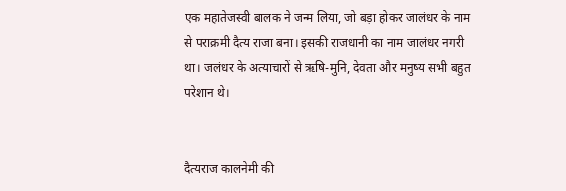एक महातेजस्वी बालक ने जन्म लिया, जो बड़ा होकर जालंधर के नाम से पराक्रमी दैत्य राजा बना। इसकी राजधानी का नाम जालंधर नगरी था। जलंधर के अत्याचारों से ऋषि-मुनि, देवता और मनुष्य सभी बहुत परेशान थे।


दैत्यराज कालनेमी की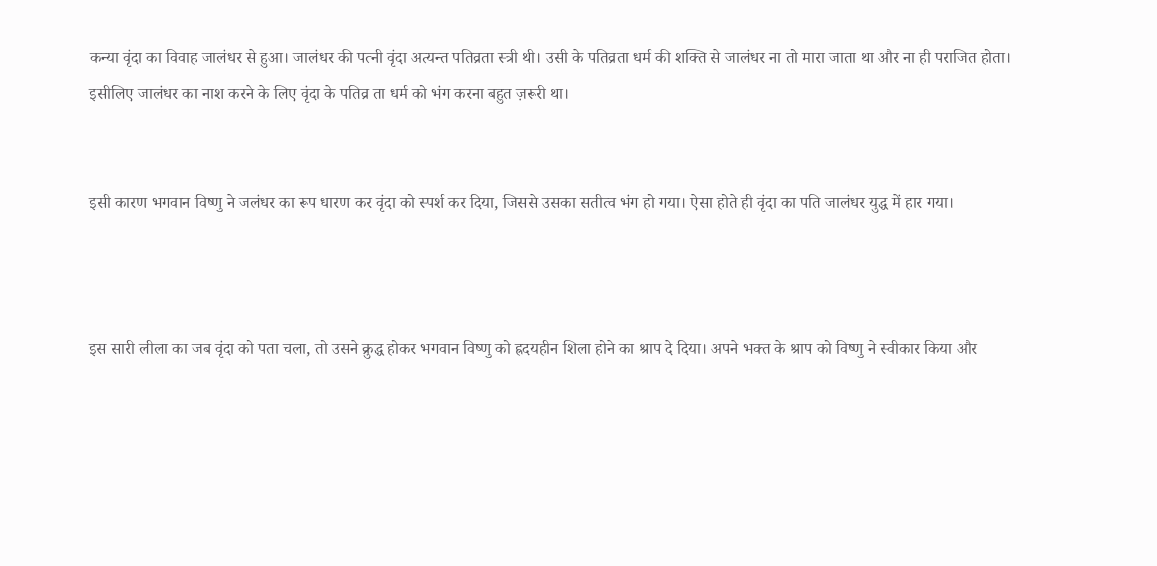कन्या वृंदा का विवाह जालंधर से हुआ। जालंधर की पत्नी वृंदा अत्यन्त पतिव्रता स्त्री थी। उसी के पतिव्रता धर्म की शक्ति से जालंधर ना तो मारा जाता था और ना ही पराजित होता। इसीलिए जालंधर का नाश करने के लिए वृंदा के पतिव्र ता धर्म को भंग करना बहुत ज़रूरी था।


इसी कारण भगवान विष्णु ने जलंधर का रूप धारण कर वृंदा को स्पर्श कर दिया, जिससे उसका सतीत्व भंग हो गया। ऐसा होते ही वृंदा का पति जालंधर युद्ध में हार गया।



इस सारी लीला का जब वृंदा को पता चला, तो उसने क्रुद्ध होकर भगवान विष्णु को ह्रदयहीन शिला होने का श्राप दे दिया। अपने भक्त के श्राप को विष्णु ने स्वीकार किया और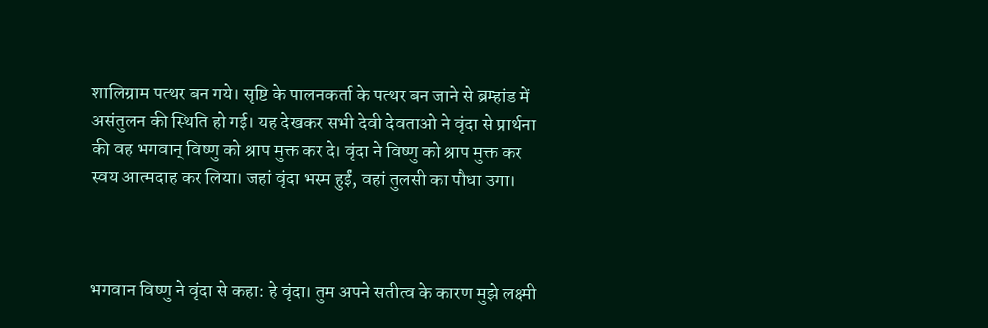शालिग्राम पत्थर बन गये। सृष्टि के पालनकर्ता के पत्थर बन जाने से ब्रम्हांड में असंतुलन की स्थिति हो गई। यह देखकर सभी देवी देवताओ ने वृंदा से प्रार्थना की वह भगवान् विष्णु को श्राप मुक्त कर दे। वृंदा ने विष्णु को श्राप मुक्त कर स्वय आत्मदाह कर लिया। जहां वृंदा भस्म हुईं, वहां तुलसी का पौधा उगा।



भगवान विष्णु ने वृंदा से कहा: हे वृंदा। तुम अपने सतीत्व के कारण मुझे लक्ष्मी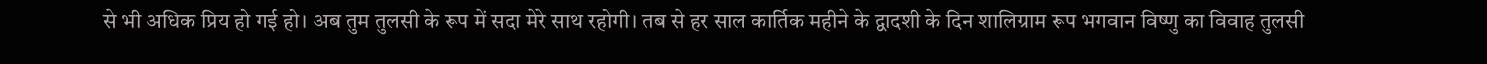से भी अधिक प्रिय हो गई हो। अब तुम तुलसी के रूप में सदा मेरे साथ रहोगी। तब से हर साल कार्तिक महीने के द्वादशी के दिन शालिग्राम रूप भगवान विष्णु का विवाह तुलसी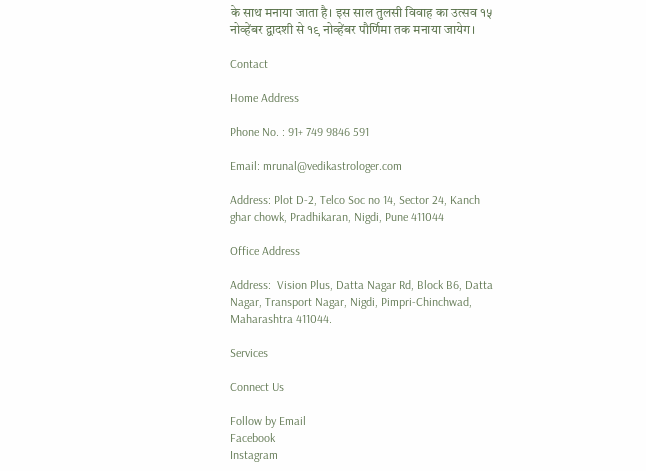के साथ मनाया जाता है। इस साल तुलसी विवाह का उत्सव १५ नोव्हेंबर द्वादशी से १९ नोव्हेंबर पौर्णिमा तक मनाया जायेग।

Contact

Home Address

Phone No. : 91+ 749 9846 591

Email: mrunal@vedikastrologer.com

Address: Plot D-2, Telco Soc no 14, Sector 24, Kanch ghar chowk, Pradhikaran, Nigdi, Pune 411044

Office Address

Address:  Vision Plus, Datta Nagar Rd, Block B6, Datta Nagar, Transport Nagar, Nigdi, Pimpri-Chinchwad, Maharashtra 411044.

Services

Connect Us

Follow by Email
Facebook
Instagram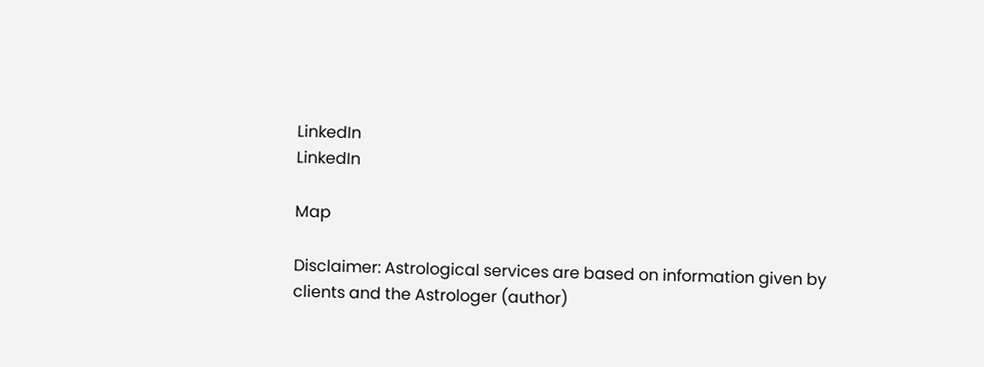LinkedIn
LinkedIn

Map

Disclaimer: Astrological services are based on information given by clients and the Astrologer (author)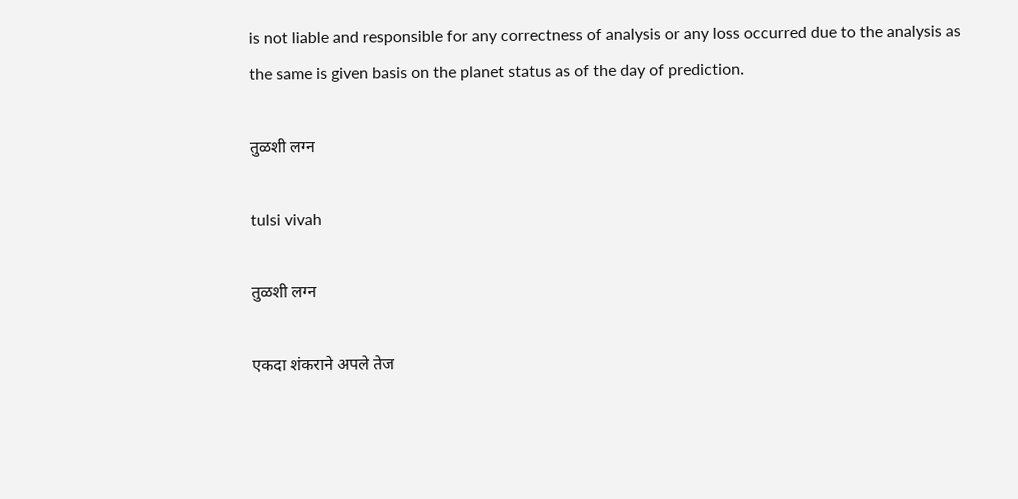is not liable and responsible for any correctness of analysis or any loss occurred due to the analysis as the same is given basis on the planet status as of the day of prediction.

तुळशी लग्न

tulsi vivah

तुळशी लग्न

एकदा शंकराने अपले तेज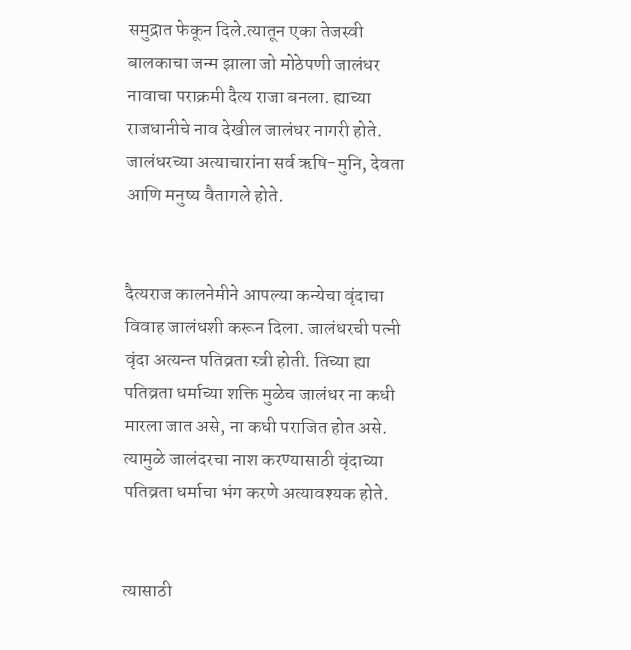समुद्रात फेकून दिले.त्यातून एका तेजस्वी बालकाचा जन्म झाला जो मोठेपणी जालंधर नावाचा पराक्रमी दैत्य राजा बनला. ह्याच्या राजधानीचे नाव देखील जालंधर नागरी होते. जालंधरच्या अत्याचारांना सर्व ऋषि-मुनि, देवता आणि मनुष्य वैतागले होते.


दैत्यराज कालनेमीने आपल्या कन्येचा वृंदाचा विवाह जालंधशी करून दिला. जालंधरची पत्नी वृंदा अत्यन्त पतिव्रता स्त्री होती. तिच्या ह्या पतिव्रता धर्माच्या शक्ति मुळेच जालंधर ना कधी मारला जात असे, ना कधी पराजित होत असे. त्यामुळे जालंदरचा नाश करण्यासाठी वृंदाच्या पतिव्रता धर्माचा भंग करणे अत्यावश्यक होते.


त्यासाठी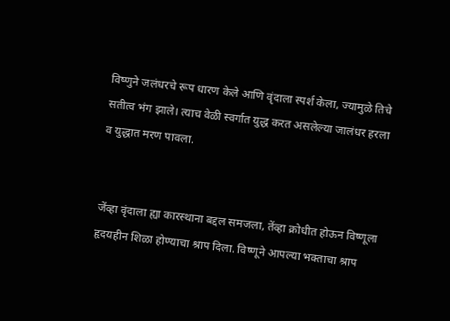विष्णुने जलंधरचे रूप धारण केले आणि वृंदाला स्पर्श केला, ज्यामुळे तिचे सतीत्व भंग झाले। त्याच वेळी स्वर्गात युद्ध करत असलेल्या जालंधर हरला व युद्धात मरण पावला.


जेंव्हा वृंदाला ह्या कारस्थाना बद्दल समजला, तेंव्हा क्रोधीत होऊन विष्णूला हृदयहीन शिळा होण्याचा श्राप दिला. विष्णूने आपल्या भक्ताचा श्राप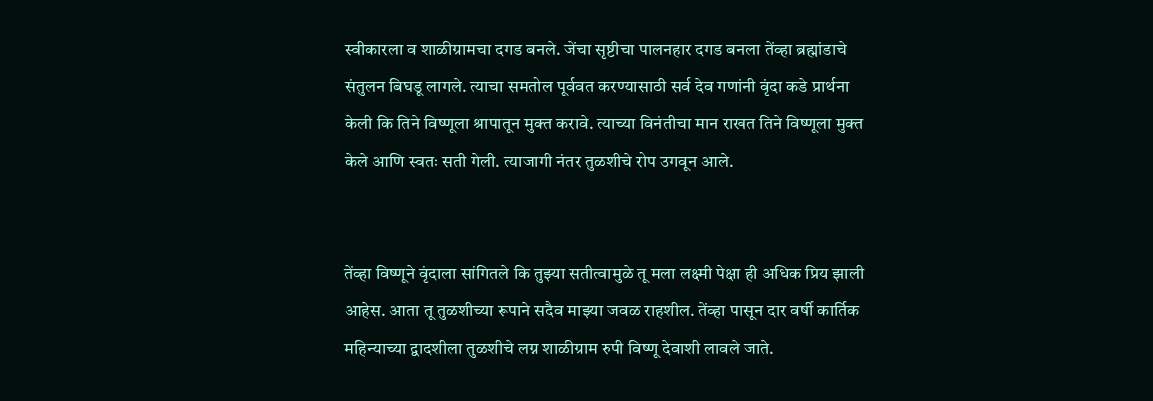स्वीकारला व शाळीग्रामचा दगड बनले. जेंचा सृष्टीचा पालनहार दगड बनला तेंव्हा ब्रह्मांडाचे संतुलन बिघडू लागले. त्याचा समतोल पूर्ववत करण्यासाठी सर्व देव गणांनी वृंदा कडे प्रार्थना केली कि तिने विष्णूला श्रापातून मुक्त करावे. त्याच्या विनंतीचा मान राखत तिने विष्णूला मुक्त केले आणि स्वतः सती गेली. त्याजागी नंतर तुळशीचे रोप उगवून आले.


तेंव्हा विष्णूने वृंदाला सांगितले कि तुझ्या सतीत्वामुळे तू मला लक्ष्मी पेक्षा ही अधिक प्रिय झाली आहेस. आता तू तुळशीच्या रूपाने सदैव माझ्या जवळ राहशील. तेंव्हा पासून दार वर्षी कार्तिक महिन्याच्या द्वादशीला तुळशीचे लग्न शाळीग्राम रुपी विष्णू देवाशी लावले जाते.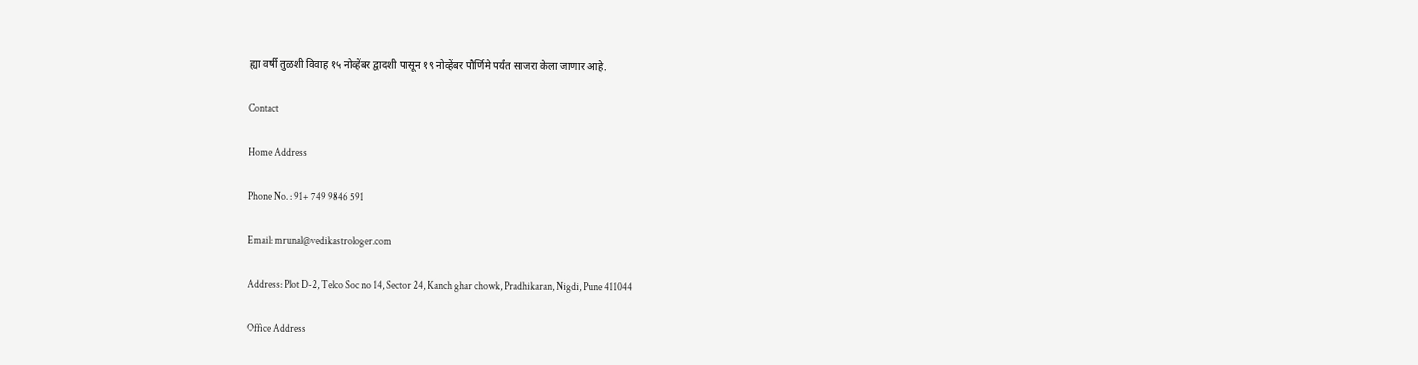ह्या वर्षी तुळशी विवाह १५ नोव्हेंबर द्वादशी पासून १९ नोव्हेंबर पौर्णिमे पर्यंत साजरा केला जाणार आहे.

Contact

Home Address

Phone No. : 91+ 749 9846 591

Email: mrunal@vedikastrologer.com

Address: Plot D-2, Telco Soc no 14, Sector 24, Kanch ghar chowk, Pradhikaran, Nigdi, Pune 411044

Office Address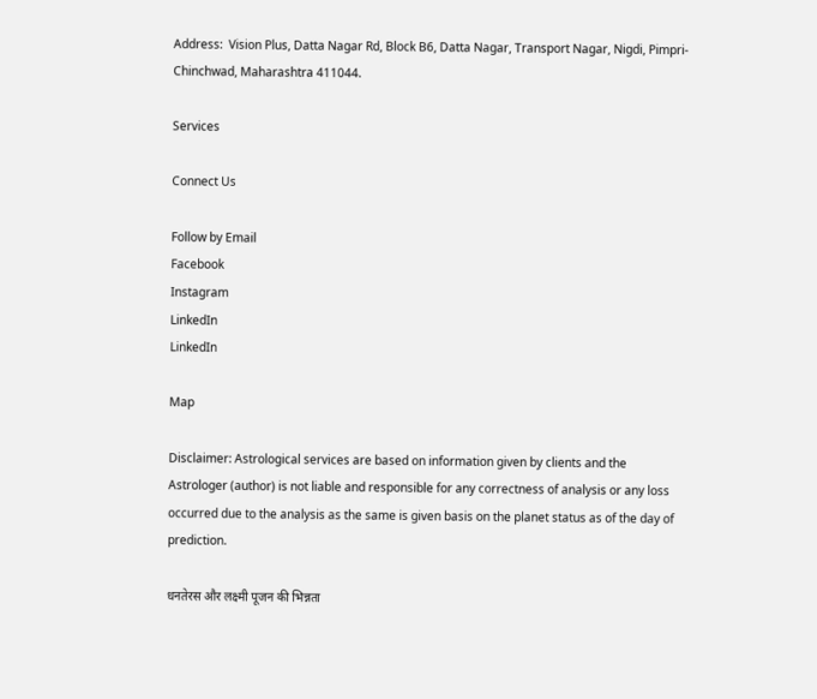Address:  Vision Plus, Datta Nagar Rd, Block B6, Datta Nagar, Transport Nagar, Nigdi, Pimpri-Chinchwad, Maharashtra 411044.

Services

Connect Us

Follow by Email
Facebook
Instagram
LinkedIn
LinkedIn

Map

Disclaimer: Astrological services are based on information given by clients and the Astrologer (author) is not liable and responsible for any correctness of analysis or any loss occurred due to the analysis as the same is given basis on the planet status as of the day of prediction.

धनतेरस और लक्ष्मी पूजन की भिन्नता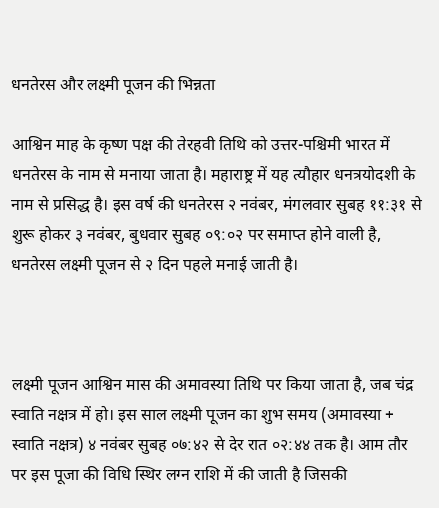धनतेरस और लक्ष्मी पूजन की भिन्नता

आश्विन माह के कृष्ण पक्ष की तेरहवी तिथि को उत्तर-पश्चिमी भारत में धनतेरस के नाम से मनाया जाता है। महाराष्ट्र में यह त्यौहार धनत्रयोदशी के नाम से प्रसिद्ध है। इस वर्ष की धनतेरस २ नवंबर, मंगलवार सुबह ११:३१ से शुरू होकर ३ नवंबर, बुधवार सुबह ०९:०२ पर समाप्त होने वाली है, धनतेरस लक्ष्मी पूजन से २ दिन पहले मनाई जाती है।



लक्ष्मी पूजन आश्विन मास की अमावस्या तिथि पर किया जाता है, जब चंद्र स्वाति नक्षत्र में हो। इस साल लक्ष्मी पूजन का शुभ समय (अमावस्या + स्वाति नक्षत्र) ४ नवंबर सुबह ०७:४२ से देर रात ०२:४४ तक है। आम तौर पर इस पूजा की विधि स्थिर लग्न राशि में की जाती है जिसकी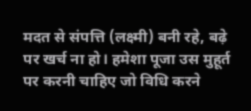मदत से संपत्ति (लक्ष्मी) बनी रहे, बढ़े पर खर्च ना हो। हमेशा पूजा उस मुहूर्त पर करनी चाहिए जो विधि करने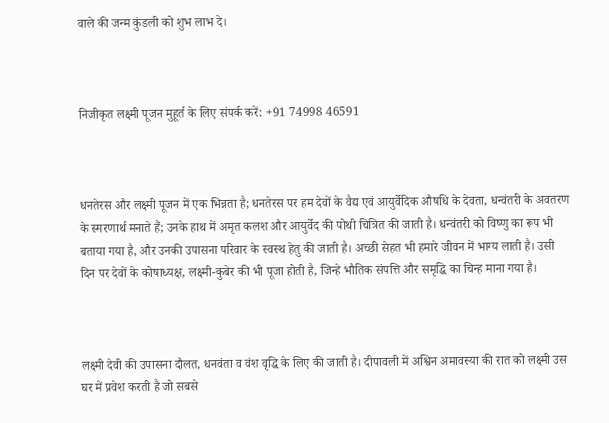वाले की जन्म कुंडली को शुभ लाभ दे।



निजीकृत लक्ष्मी पूजन मुहूर्त के लिए संपर्क करें: +91 74998 46591



धनतेरस और लक्ष्मी पूजन में एक भिन्नता है; धनतेरस पर हम देवों के वैद्य एवं आयुर्वेदिक औषधि के देवता, धन्वंतरी के अवतरण के स्मरणार्थ मनाते हैं; उनके हाथ में अमृत कलश और आयुर्वेद की पोथी चित्रित की जाती है। धन्वंतरी को विष्णु का रूप भी बताया गया है, और उनकी उपासना परिवार के स्वस्थ हेतु की जाती है। अच्छी सेहत भी हमारे जीवन में भाग्य लाती है। उसी दिन पर देवों के कोषाध्यक्ष, लक्ष्मी-कुबेर की भी पूजा होती है, जिन्हे भौतिक संपत्ति और समृद्धि का चिन्ह माना गया है।



लक्ष्मी देवी की उपासना दौलत, धनवंता व वंश वृद्धि के लिए की जाती है। दीपावली में अश्विन अमावस्या की रात को लक्ष्मी उस घर में प्रवेश करती है जो सबसे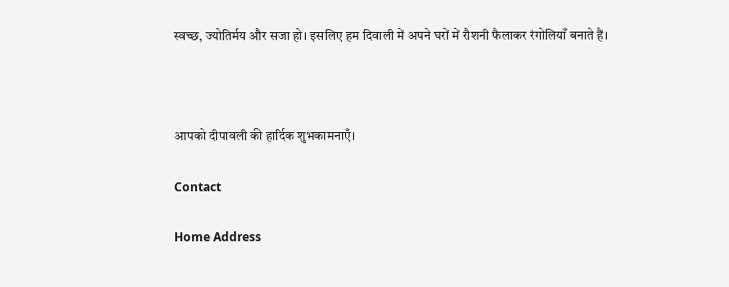स्वच्छ, ज्योतिर्मय और सजा हो। इसलिए हम दिवाली में अपने घरों में रौशनी फैलाकर रंगोलियाँ बनाते हैं।



आपको दीपावली की हार्दिक शुभकामनाएँ।

Contact

Home Address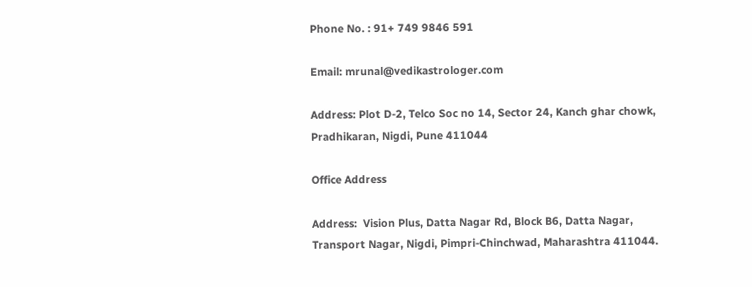Phone No. : 91+ 749 9846 591

Email: mrunal@vedikastrologer.com

Address: Plot D-2, Telco Soc no 14, Sector 24, Kanch ghar chowk, Pradhikaran, Nigdi, Pune 411044

Office Address

Address:  Vision Plus, Datta Nagar Rd, Block B6, Datta Nagar, Transport Nagar, Nigdi, Pimpri-Chinchwad, Maharashtra 411044.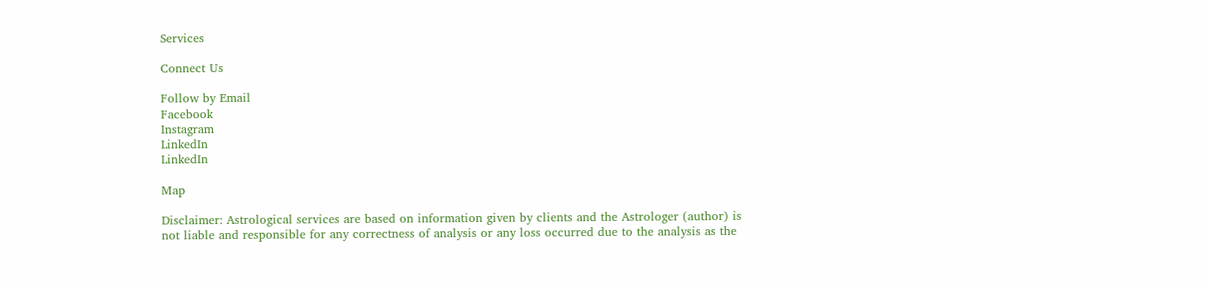Services

Connect Us

Follow by Email
Facebook
Instagram
LinkedIn
LinkedIn

Map

Disclaimer: Astrological services are based on information given by clients and the Astrologer (author) is not liable and responsible for any correctness of analysis or any loss occurred due to the analysis as the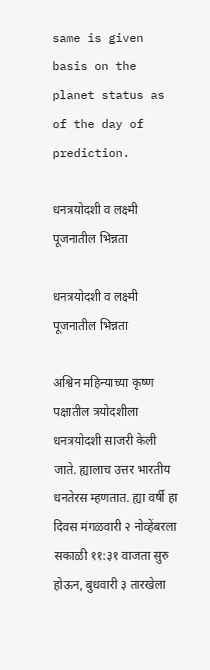same is given basis on the planet status as of the day of prediction.

धनत्रयोदशी व लक्ष्मी पूजनातील भिन्नता

धनत्रयोदशी व लक्ष्मी पूजनातील भिन्नता

अश्विन महिन्याच्या कृष्ण पक्षातील त्रयोदशीला धनत्रयोदशी साजरी केली जाते. ह्यालाच उत्तर भारतीय धनतेरस म्हणतात. ह्या वर्षी हा दिवस मंगळवारी २ नोव्हेंबरला सकाळी ११:३१ वाजता सुरु होऊन, बुधवारी ३ तारखेला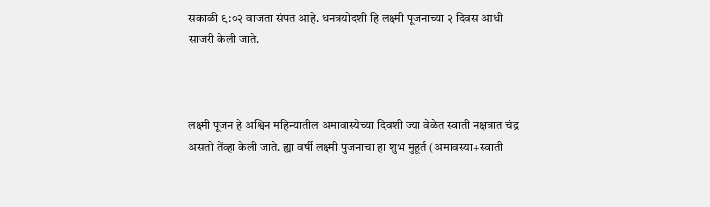सकाळी ९:०२ वाजता संपत आहे. धनत्रयोदशी हि लक्ष्मी पूजनाच्या २ दिवस आधी साजरी केली जाते.



लक्ष्मी पूजन हे अश्विन महिन्यातील अमावास्येच्या दिवशी ज्या वेळेत स्वाती नक्षत्रात चंद्र असतो तेंव्हा केली जाते. ह्या वर्षी लक्ष्मी पुजनाचा हा शुभ मुहूर्त (अमावस्या+स्वाती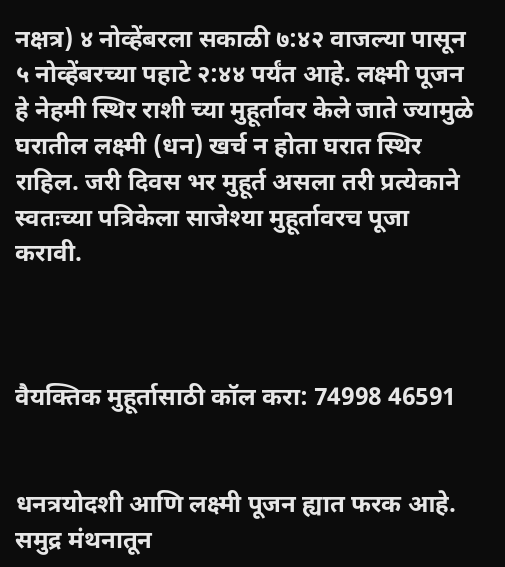नक्षत्र) ४ नोव्हेंबरला सकाळी ७:४२ वाजल्या पासून ५ नोव्हेंबरच्या पहाटे २:४४ पर्यंत आहे. लक्ष्मी पूजन हे नेहमी स्थिर राशी च्या मुहूर्तावर केले जाते ज्यामुळे घरातील लक्ष्मी (धन) खर्च न होता घरात स्थिर राहिल. जरी दिवस भर मुहूर्त असला तरी प्रत्येकाने स्वतःच्या पत्रिकेला साजेश्या मुहूर्तावरच पूजा करावी.



वैयक्तिक मुहूर्तासाठी कॉल करा: 74998 46591


धनत्रयोदशी आणि लक्ष्मी पूजन ह्यात फरक आहे. समुद्र मंथनातून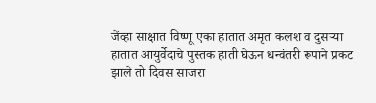जेंव्हा साक्षात विष्णू एका हातात अमृत कलश व दुसऱ्या हातात आयुर्वेदाचे पुस्तक हाती घेऊन धन्वंतरी रूपाने प्रकट झाले तो दिवस साजरा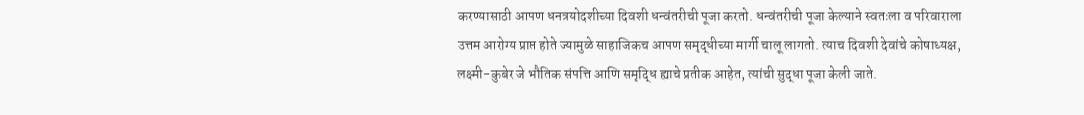करण्यासाठी आपण धनत्रयोदशीच्या दिवशी धन्वंतरीची पूजा करतो. धन्वंतरीची पूजा केल्याने स्वतःला व परिवाराला उत्तम आरोग्य प्राप्त होते ज्यामुळे साहाजिकच आपण समृद्धीच्या मार्गी चालू लागतो. त्याच दिवशी देवांचे कोषाध्यक्ष, लक्ष्मी-कुबेर जे भौतिक संपत्ति आणि समृद्धि ह्याचे प्रतीक आहेत, त्यांची सुद्धा पूजा केली जाते.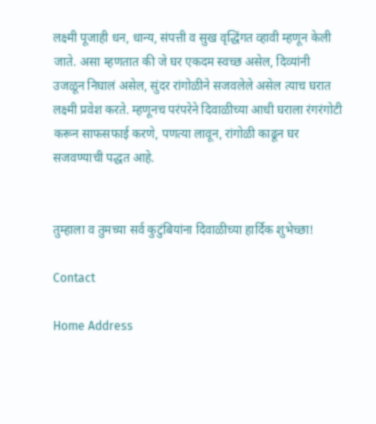लक्ष्मी पूजाही धन, धान्य, संपत्ती व सुख वृद्धिंगत व्हावी म्हणून केली जाते. असा म्हणतात की जे घर एकदम स्वच्छ असेल, दिव्यांनी उजळून निघालं असेल, सुंदर रांगोळीने सजवलेले असेल त्याच घरात लक्ष्मी प्रवेश करते. म्हणूनच परंपरेने दिवाळीच्या आधी घराला रंगरंगोटी करून साफसफाई करणे, पणत्या लावून, रांगोळी काढून घर सजवण्याची पद्धत आहे.


तुम्हाला व तुमच्या सर्व कुटुंबियांना दिवाळीच्या हार्दिक शुभेच्छा!

Contact

Home Address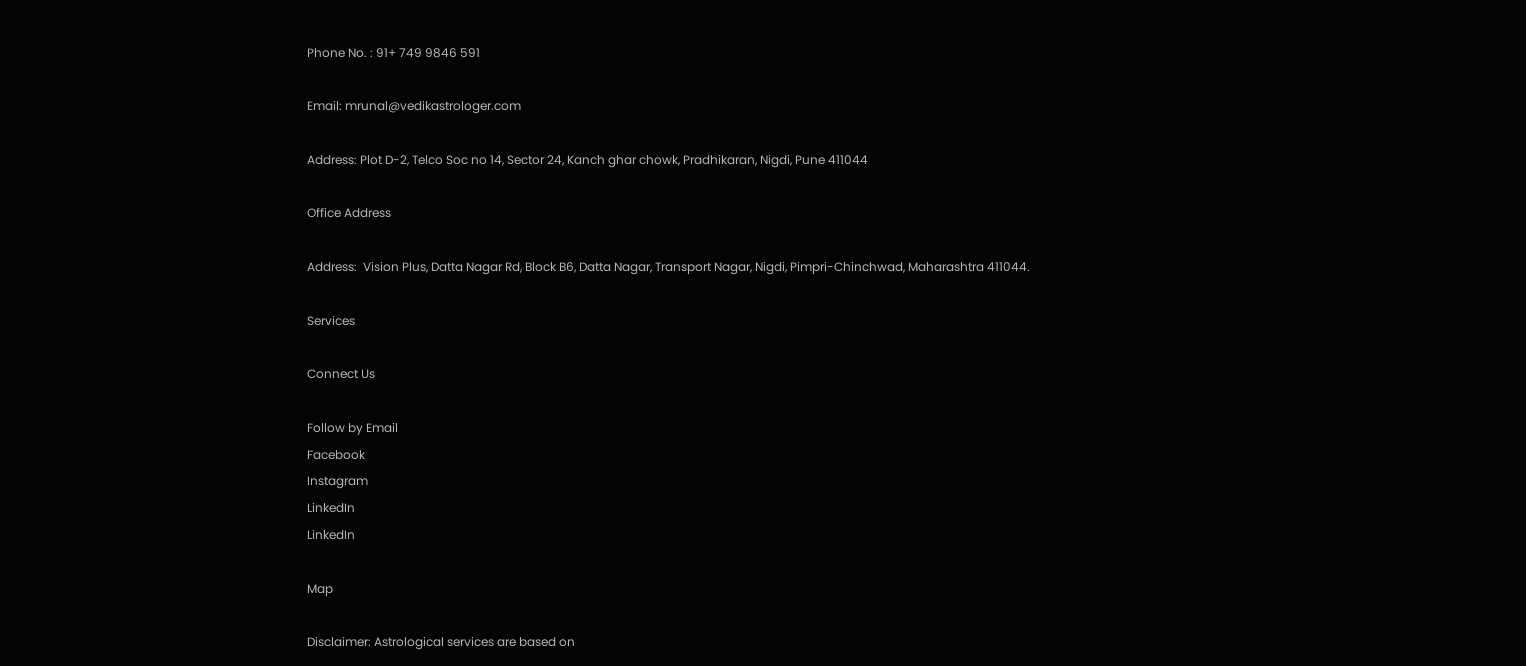Phone No. : 91+ 749 9846 591

Email: mrunal@vedikastrologer.com

Address: Plot D-2, Telco Soc no 14, Sector 24, Kanch ghar chowk, Pradhikaran, Nigdi, Pune 411044

Office Address

Address:  Vision Plus, Datta Nagar Rd, Block B6, Datta Nagar, Transport Nagar, Nigdi, Pimpri-Chinchwad, Maharashtra 411044.

Services

Connect Us

Follow by Email
Facebook
Instagram
LinkedIn
LinkedIn

Map

Disclaimer: Astrological services are based on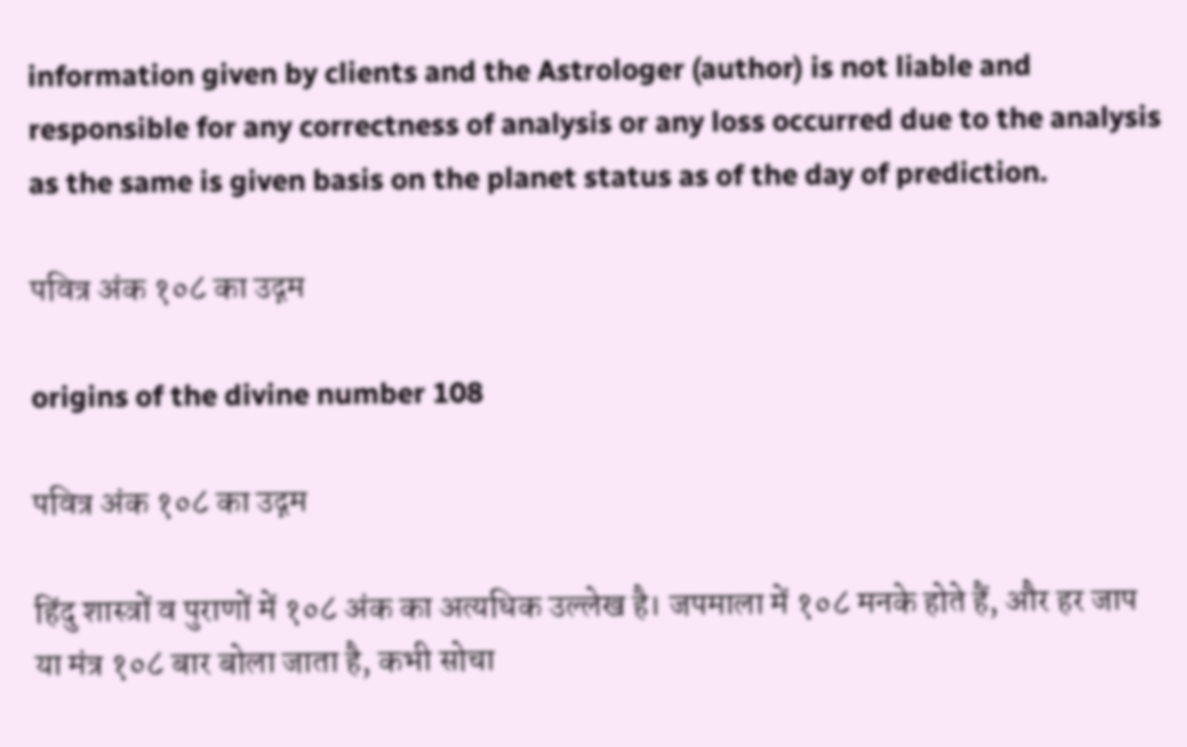information given by clients and the Astrologer (author) is not liable and responsible for any correctness of analysis or any loss occurred due to the analysis as the same is given basis on the planet status as of the day of prediction.

पवित्र अंक १०८ का उद्गम

origins of the divine number 108

पवित्र अंक १०८ का उद्गम

हिंदु शास्त्रों व पुराणों में १०८ अंक का अत्यधिक उल्लेख है। जपमाला में १०८ मनके होते हैं, और हर जाप या मंत्र १०८ बार बोला जाता है, कभी सोचा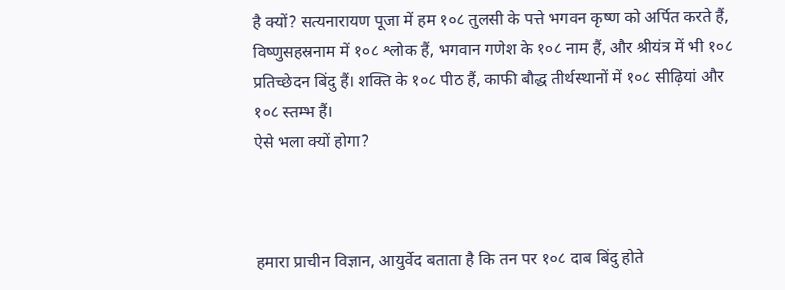है क्यों? सत्यनारायण पूजा में हम १०८ तुलसी के पत्ते भगवन कृष्ण को अर्पित करते हैं, विष्णुसहस्रनाम में १०८ श्लोक हैं, भगवान गणेश के १०८ नाम हैं, और श्रीयंत्र में भी १०८ प्रतिच्छेदन बिंदु हैं। शक्ति के १०८ पीठ हैं, काफी बौद्ध तीर्थस्थानों में १०८ सीढ़ियां और १०८ स्तम्भ हैं।
ऐसे भला क्यों होगा?



हमारा प्राचीन विज्ञान, आयुर्वेद बताता है कि तन पर १०८ दाब बिंदु होते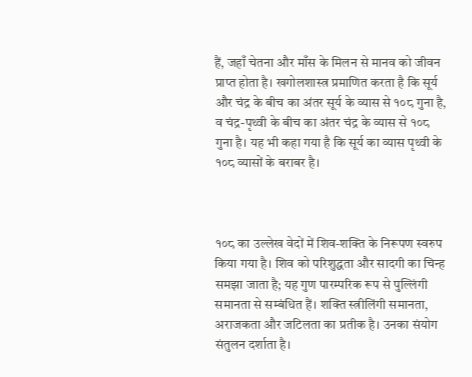हैं, जहाँ चेतना और माँस के मिलन से मानव को जीवन प्राप्त होता है। खगोलशास्त्र प्रमाणित करता है कि सूर्य और चंद्र के बीच का अंतर सूर्य के व्यास से १०८ गुना है, व चंद्र-पृथ्वी के बीच का अंतर चंद्र के व्यास से १०८ गुना है। यह भी कहा गया है कि सूर्य का व्यास पृथ्वी के १०८ व्यासों के बराबर है।



१०८ का उल्लेख वेदों में शिव-शक्ति के निरूपण स्वरुप किया गया है। शिव को परिशुद्धता और सादगी का चिन्ह समझा जाता है; यह गुण पारम्परिक रूप से पुल्लिंगी समानता से सम्बंधित हैं। शक्ति स्त्रीलिंगी समानता, अराजकता और जटिलता का प्रतीक है। उनका संयोग संतुलन दर्शाता है।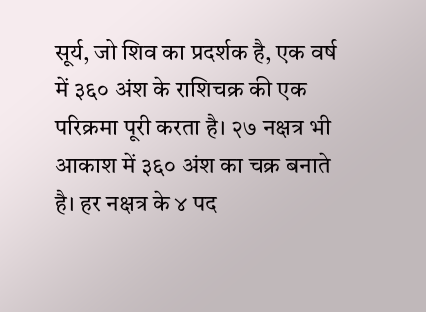सूर्य, जो शिव का प्रदर्शक है, एक वर्ष में ३६० अंश के राशिचक्र की एक परिक्रमा पूरी करता है। २७ नक्षत्र भी आकाश में ३६० अंश का चक्र बनाते है। हर नक्षत्र के ४ पद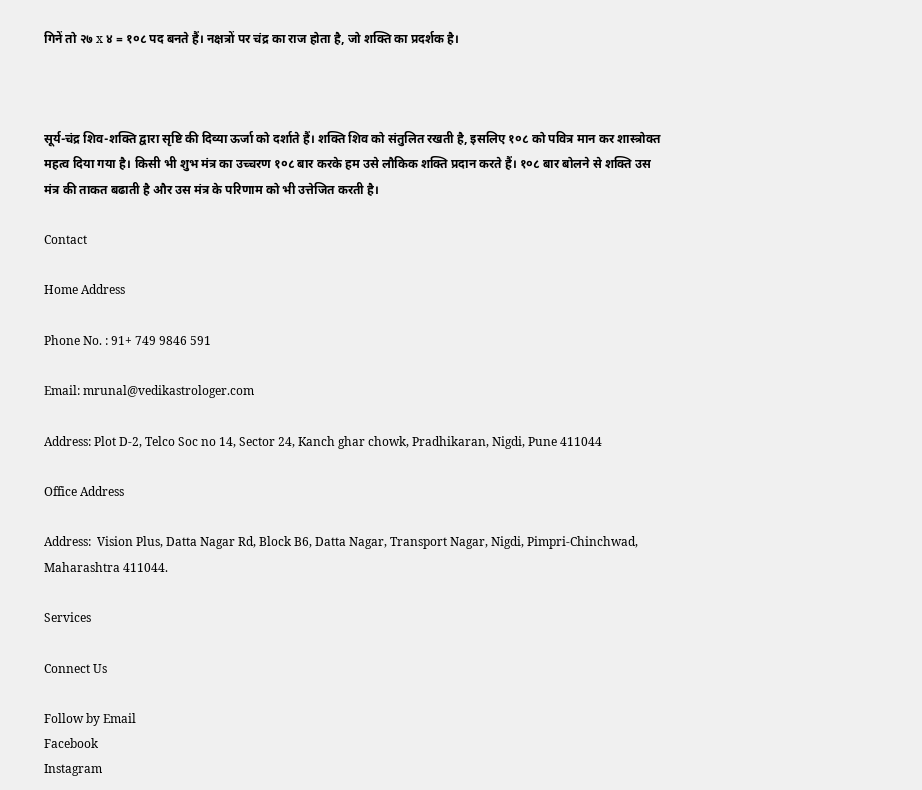गिनें तो २७ x ४ = १०८ पद बनते हैं। नक्षत्रों पर चंद्र का राज होता है, जो शक्ति का प्रदर्शक है।



सूर्य-चंद्र शिव-शक्ति द्वारा सृष्टि की दिव्या ऊर्जा को दर्शाते हैं। शक्ति शिव को संतुलित रखती है, इसलिए १०८ को पवित्र मान कर शास्त्रोक्त महत्व दिया गया है। किसी भी शुभ मंत्र का उच्चरण १०८ बार करके हम उसे लौकिक शक्ति प्रदान करते हैं। १०८ बार बोलने से शक्ति उस मंत्र की ताकत बढाती है और उस मंत्र के परिणाम को भी उत्तेजित करती है।

Contact

Home Address

Phone No. : 91+ 749 9846 591

Email: mrunal@vedikastrologer.com

Address: Plot D-2, Telco Soc no 14, Sector 24, Kanch ghar chowk, Pradhikaran, Nigdi, Pune 411044

Office Address

Address:  Vision Plus, Datta Nagar Rd, Block B6, Datta Nagar, Transport Nagar, Nigdi, Pimpri-Chinchwad, Maharashtra 411044.

Services

Connect Us

Follow by Email
Facebook
Instagram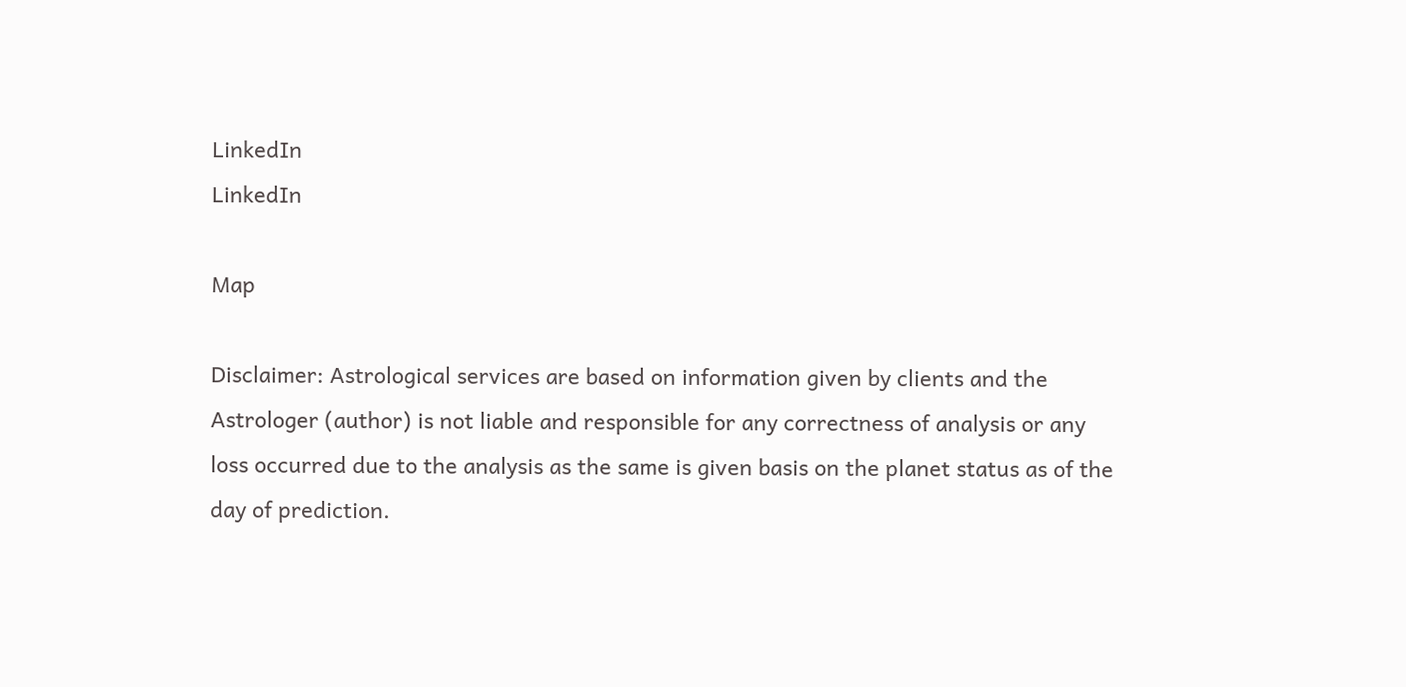LinkedIn
LinkedIn

Map

Disclaimer: Astrological services are based on information given by clients and the Astrologer (author) is not liable and responsible for any correctness of analysis or any loss occurred due to the analysis as the same is given basis on the planet status as of the day of prediction.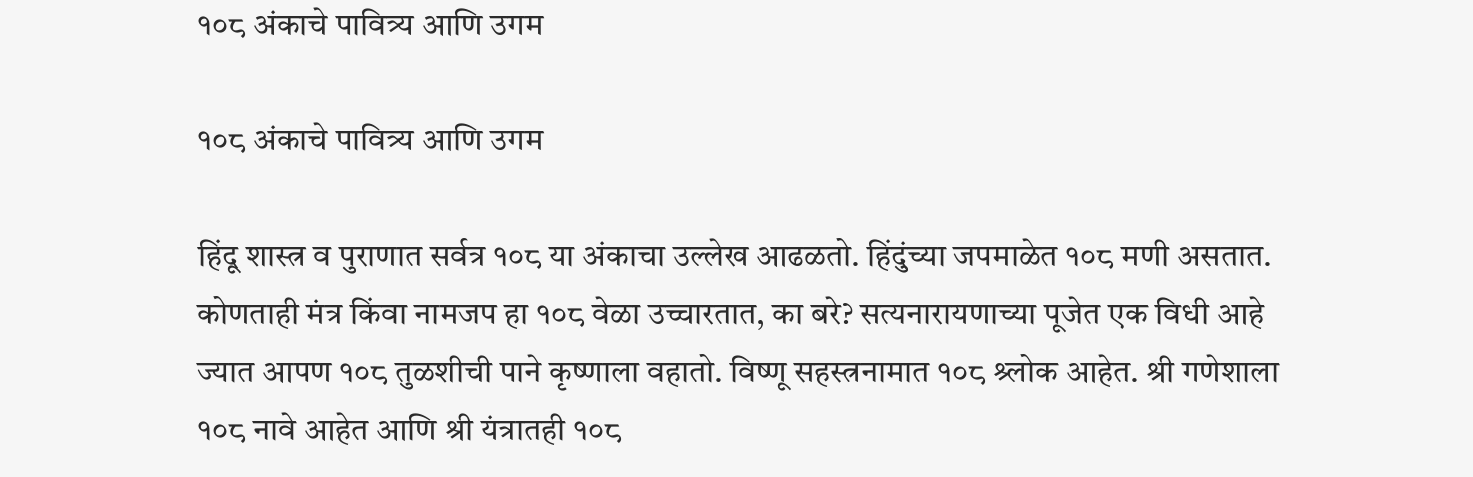१०८ अंकाचे पावित्र्य आणि उगम

१०८ अंकाचे पावित्र्य आणि उगम

हिंदू शास्त्र व पुराणात सर्वत्र १०८ या अंकाचा उल्लेख आढळतो. हिंदुंच्या जपमाळेत १०८ मणी असतात. कोणताही मंत्र किंवा नामजप हा १०८ वेळा उच्चारतात, का बरे? सत्यनारायणाच्या पूजेत एक विधी आहे ज्यात आपण १०८ तुळशीची पाने कृष्णाला वहातो. विष्णू सहस्त्रनामात १०८ श्र्लोक आहेत. श्री गणेशाला १०८ नावे आहेत आणि श्री यंत्रातही १०८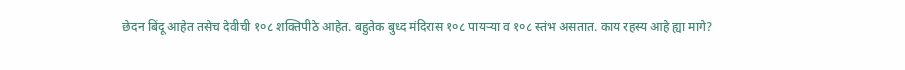छेदन बिंदू आहेत तसेच देवीची १०८ शक्तिपीठे आहेत. बहुतेक बुध्द मंदिरास १०८ पायर्‍या व १०८ स्तंभ असतात. काय रहस्य आहे ह्या मागे?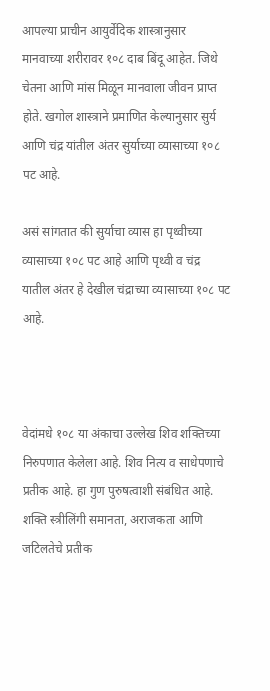आपल्या प्राचीन आयुर्वेदिक शास्त्रानुसार मानवाच्या शरीरावर १०८ दाब बिंदू आहेत. जिथे चेतना आणि मांस मिळून मानवाला जीवन प्राप्त होते. खगोल शास्त्राने प्रमाणित केल्यानुसार सुर्य आणि चंद्र यांतील अंतर सुर्याच्या व्यासाच्या १०८ पट आहे.

असं सांगतात की सुर्याचा व्यास हा पृथ्वीच्या व्यासाच्या १०८ पट आहे आणि पृथ्वी व चंद्र यातील अंतर हे देखील चंद्राच्या व्यासाच्या १०८ पट आहे.



वेदांमधे १०८ या अंकाचा उल्लेख शिव शक्तिच्या निरुपणात केलेला आहे. शिव नित्य व साधेपणाचे प्रतीक आहे. हा गुण पुरुषत्वाशी संबंधित आहे. शक्ति स्त्रीलिंगी समानता, अराजकता आणि जटिलतेचे प्रतीक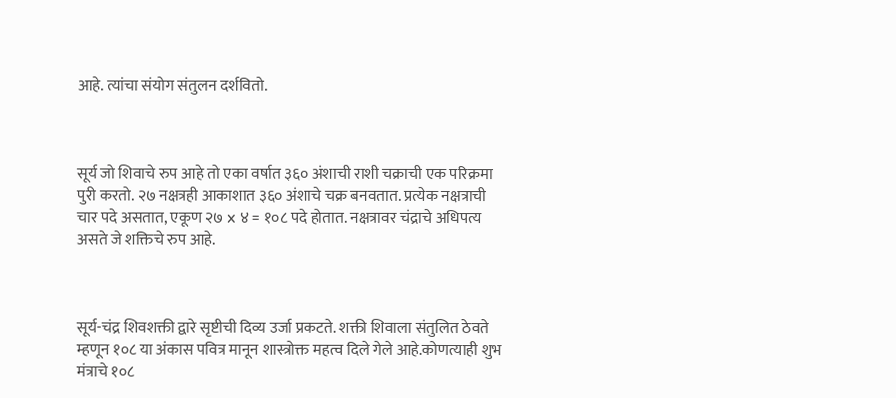आहे. त्यांचा संयोग संतुलन दर्शवितो.



सूर्य जो शिवाचे रुप आहे तो एका वर्षात ३६० अंशाची राशी चक्राची एक परिक्रमा पुरी करतो. २७ नक्षत्रही आकाशात ३६० अंशाचे चक्र बनवतात. प्रत्येक नक्षत्राची चार पदे असतात, एकूण २७ x ४ = १०८ पदे होतात. नक्षत्रावर चंद्राचे अधिपत्य असते जे शक्तिचे रुप आहे.



सूर्य-चंद्र शिवशक्ती द्वारे सृष्टीची दिव्य उर्जा प्रकटते. शक्ती शिवाला संतुलित ठेवते म्हणून १०८ या अंकास पवित्र मानून शास्त्रोक्त महत्व दिले गेले आहे.कोणत्याही शुभ मंत्राचे १०८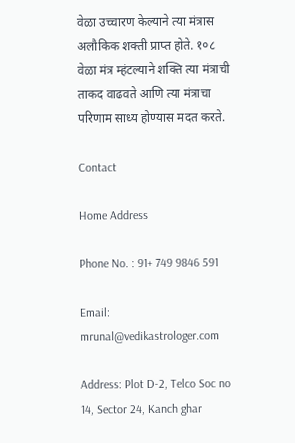वेळा उच्चारण केल्याने त्या मंत्रास अलौकिक शक्ती प्राप्त होते. १०८ वेळा मंत्र म्हंटल्याने शक्ति त्या मंत्राची ताकद वाढवते आणि त्या मंत्राचा परिणाम साध्य होण्यास मदत करते.

Contact

Home Address

Phone No. : 91+ 749 9846 591

Email: mrunal@vedikastrologer.com

Address: Plot D-2, Telco Soc no 14, Sector 24, Kanch ghar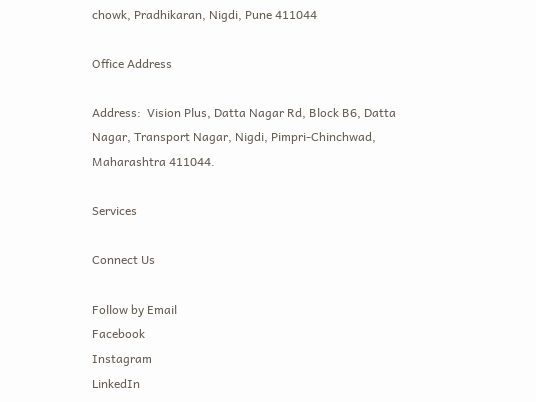chowk, Pradhikaran, Nigdi, Pune 411044

Office Address

Address:  Vision Plus, Datta Nagar Rd, Block B6, Datta Nagar, Transport Nagar, Nigdi, Pimpri-Chinchwad, Maharashtra 411044.

Services

Connect Us

Follow by Email
Facebook
Instagram
LinkedIn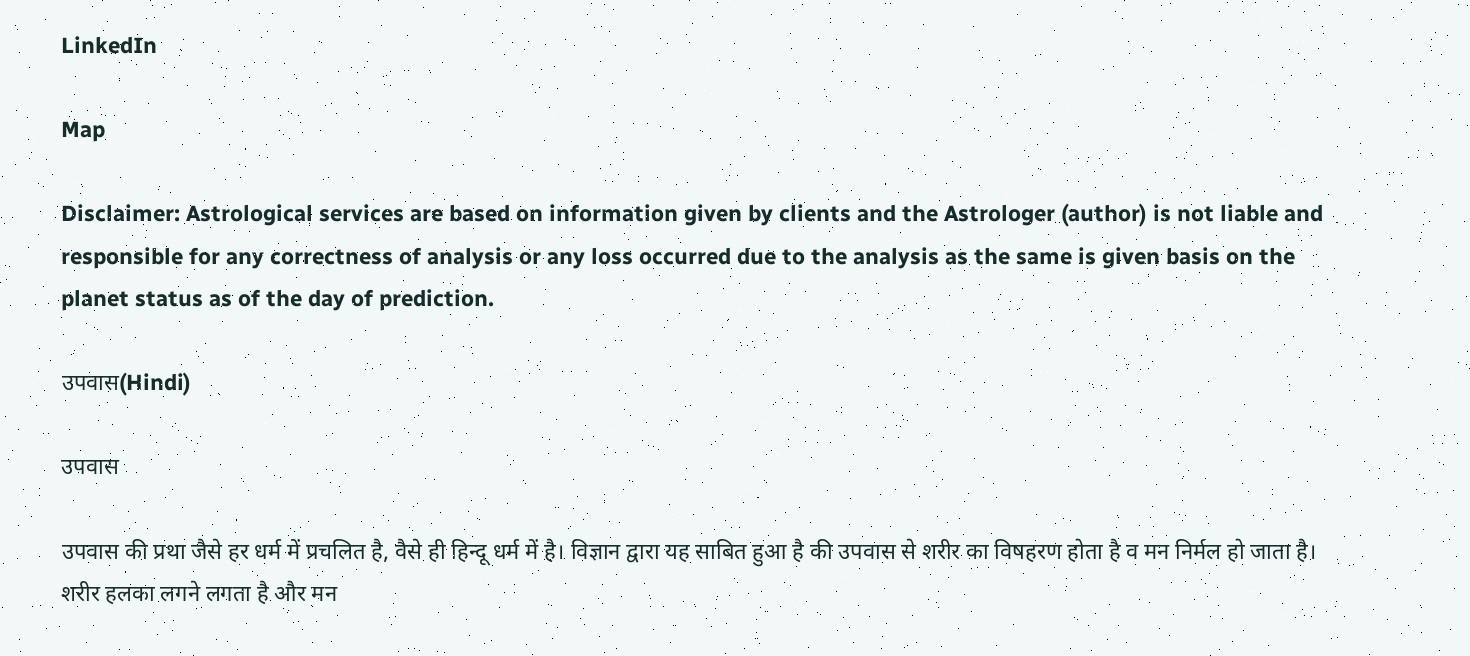LinkedIn

Map

Disclaimer: Astrological services are based on information given by clients and the Astrologer (author) is not liable and responsible for any correctness of analysis or any loss occurred due to the analysis as the same is given basis on the planet status as of the day of prediction.

उपवास(Hindi)

उपवास

उपवास की प्रथा जैसे हर धर्म में प्रचलित है, वैसे ही हिन्दू धर्म में है। विज्ञान द्वारा यह साबित हुआ है की उपवास से शरीर का विषहरण होता है व मन निर्मल हो जाता है। शरीर हलका लगने लगता है और मन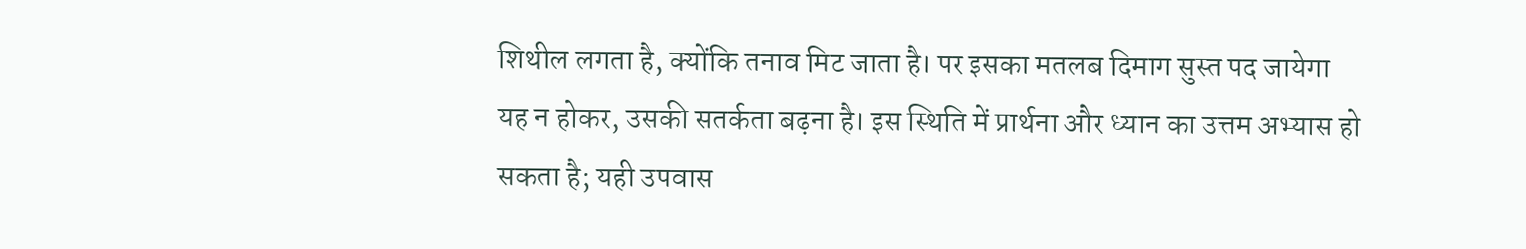शिथील लगता है, क्योंकि तनाव मिट जाता है। पर इसका मतलब दिमाग सुस्त पद जायेगा यह न होकर, उसकी सतर्कता बढ़ना है। इस स्थिति में प्रार्थना और ध्यान का उत्तम अभ्यास हो सकता है; यही उपवास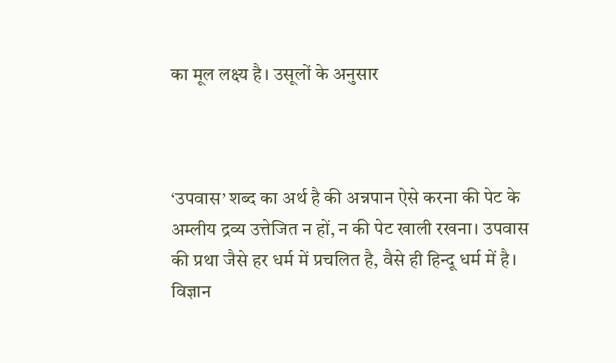का मूल लक्ष्य है। उसूलों के अनुसार



‘उपवास’ शब्द का अर्थ है की अन्नपान ऐसे करना की पेट के अम्लीय द्रव्य उत्तेजित न हों, न की पेट खाली रखना। उपवास की प्रथा जैसे हर धर्म में प्रचलित है, वैसे ही हिन्दू धर्म में है। विज्ञान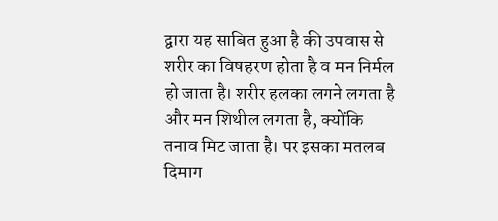द्वारा यह साबित हुआ है की उपवास से शरीर का विषहरण होता है व मन निर्मल हो जाता है। शरीर हलका लगने लगता है और मन शिथील लगता है, क्योंकि तनाव मिट जाता है। पर इसका मतलब दिमाग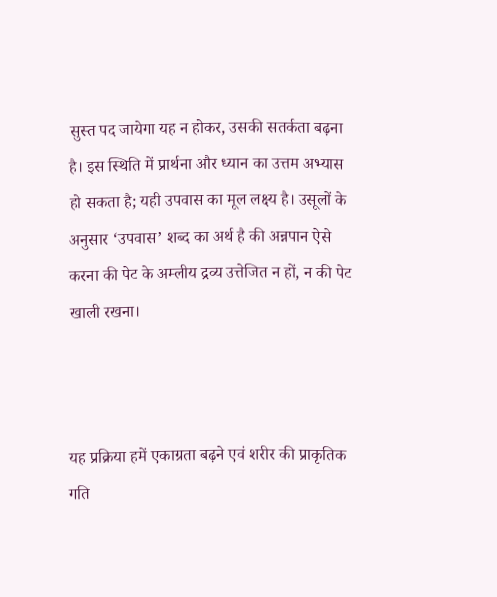सुस्त पद जायेगा यह न होकर, उसकी सतर्कता बढ़ना है। इस स्थिति में प्रार्थना और ध्यान का उत्तम अभ्यास हो सकता है; यही उपवास का मूल लक्ष्य है। उसूलों के अनुसार ‘उपवास’ शब्द का अर्थ है की अन्नपान ऐसे करना की पेट के अम्लीय द्रव्य उत्तेजित न हों, न की पेट खाली रखना।



यह प्रक्रिया हमें एकाग्रता बढ़ने एवं शरीर की प्राकृतिक गति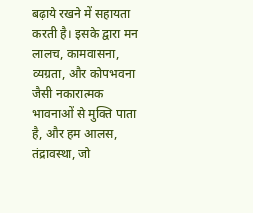बढ़ाये रखने में सहायता करती है। इसके द्वारा मन लालच, कामवासना, व्यग्रता, और कोपभवना जैसी नकारात्मक भावनाओं से मुक्ति पाता है, और हम आलस, तंद्रावस्था, जो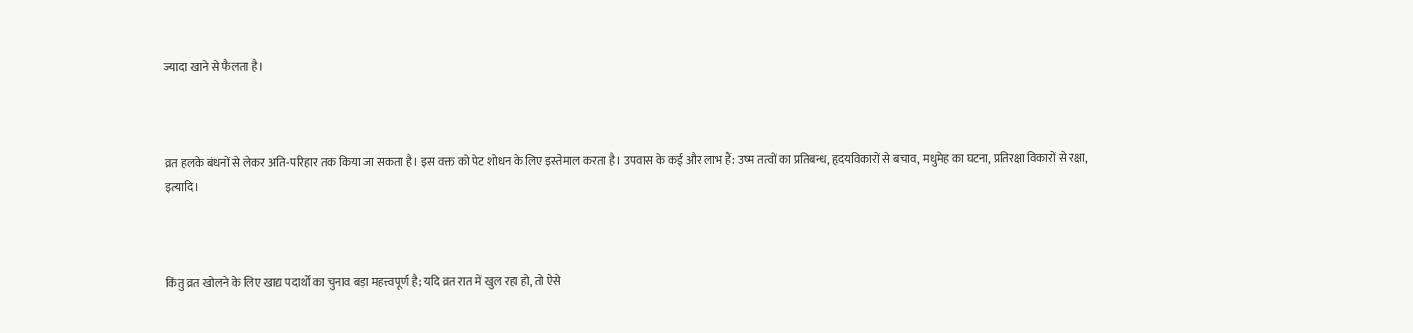ज्यादा खाने से फैलता है।



व्रत हलके बंधनों से लेकर अति-परिहार तक किया जा सकता है। इस वक्त को पेट शोधन के लिए इस्तेमाल करता है। उपवास के कई और लाभ हैं: उष्म तत्वों का प्रतिबन्ध, हृदयविकारों से बचाव, मधुमेह का घटना, प्रतिरक्षा विकारों से रक्षा, इत्यादि।



किंतु व्रत खोलने के लिए खाद्य पदार्थों का चुनाव बड़ा महत्त्वपूर्ण है; यदि व्रत रात में खुल रहा हो, तो ऐसे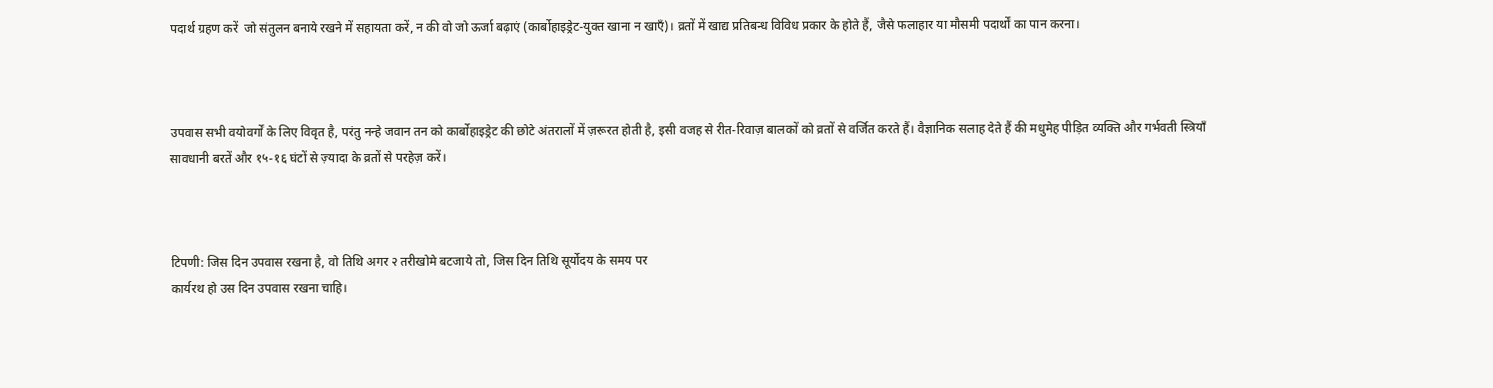पदार्थ ग्रहण करें  जो संतुलन बनाये रखने में सहायता करें, न की वो जो ऊर्जा बढ़ाएं (कार्बोहाइड्रेट-युक्त खाना न खाएँ)। व्रतों में खाद्य प्रतिबन्ध विविध प्रकार के होते हैं, जैसे फलाहार या मौसमी पदार्थों का पान करना।



उपवास सभी वयोवर्गों के लिए विवृत है, परंतु नन्हे जवान तन को कार्बोहाइड्रेट की छोटे अंतरालों में ज़रूरत होती है, इसी वजह से रीत-रिवाज़ बालकों को व्रतों से वर्जित करते हैं। वैज्ञानिक सलाह देते हैं की मधुमेह पीड़ित व्यक्ति और गर्भवती स्त्रियाँ सावधानी बरतें और १५-१६ घंटों से ज़्यादा के व्रतों से परहेज़ करें।



टिपणी: जिस दिन उपवास रखना है, वो तिथि अगर २ तरीखोमे बटजाये तो, जिस दिन तिथि सूर्योदय के समय पर
कार्यरथ हो उस दिन उपवास रखना चाहि।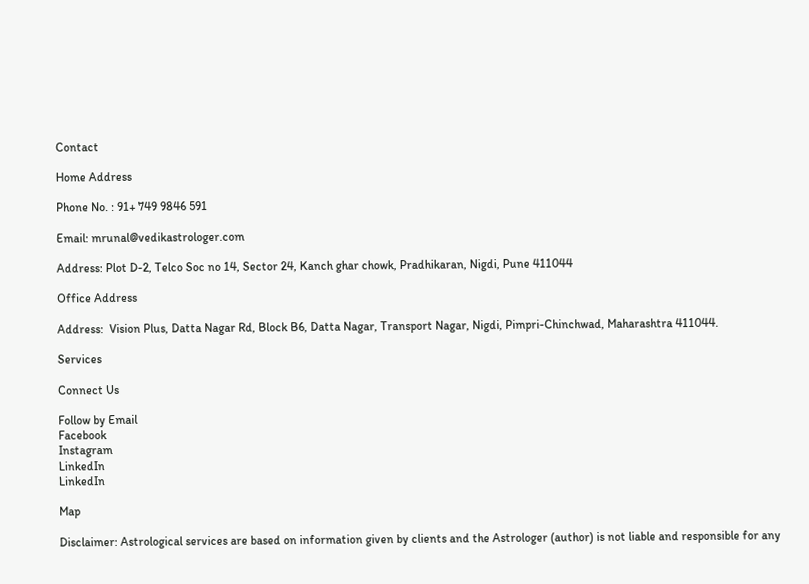Contact

Home Address

Phone No. : 91+ 749 9846 591

Email: mrunal@vedikastrologer.com

Address: Plot D-2, Telco Soc no 14, Sector 24, Kanch ghar chowk, Pradhikaran, Nigdi, Pune 411044

Office Address

Address:  Vision Plus, Datta Nagar Rd, Block B6, Datta Nagar, Transport Nagar, Nigdi, Pimpri-Chinchwad, Maharashtra 411044.

Services

Connect Us

Follow by Email
Facebook
Instagram
LinkedIn
LinkedIn

Map

Disclaimer: Astrological services are based on information given by clients and the Astrologer (author) is not liable and responsible for any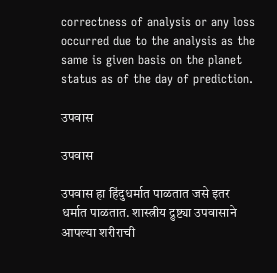correctness of analysis or any loss occurred due to the analysis as the same is given basis on the planet status as of the day of prediction.

उपवास

उपवास

उपवास हा हिंदुधर्मात पाळतात जसे इतर धर्मात पाळतात. शास्त्रीय द्रुष्ट्या उपवासाने आपल्या शरीराची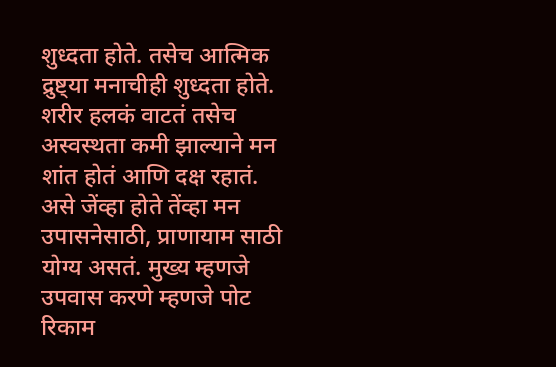शुध्दता होते. तसेच आत्मिक द्रुष्ट्या मनाचीही शुध्दता होते. शरीर हलकं वाटतं तसेच अस्वस्थता कमी झाल्याने मन शांत होतं आणि दक्ष रहातं. असे जेंव्हा होते तेंव्हा मन उपासनेसाठी, प्राणायाम साठी योग्य असतं. मुख्य म्हणजे उपवास करणे म्हणजे पोट रिकाम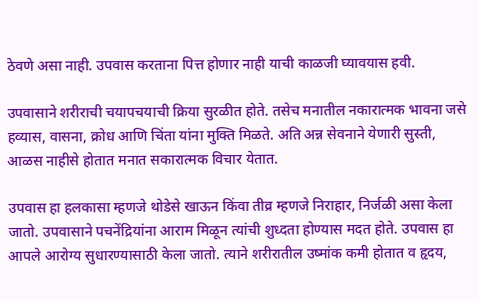ठेवणे असा नाही. उपवास करताना पित्त होणार नाही याची काळजी घ्यावयास हवी.

उपवासाने शरीराची चयापचयाची क्रिया सुरळीत होते. तसेच मनातील नकारात्मक भावना जसे हव्यास, वासना, क्रोध आणि चिंता यांना मुक्ति मिळते. अति अन्न सेवनाने येणारी सुस्ती, आळस नाहीसे होतात मनात सकारात्मक विचार येतात.

उपवास हा हलकासा म्हणजे थोडेसे खाऊन किंवा तीव्र म्हणजे निराहार, निर्जळी असा केला जातो. उपवासाने पचनेंद्रियांना आराम मिळून त्यांची शुध्दता होण्यास मदत होते. उपवास हा आपले आरोग्य सुधारण्यासाठी केला जातो. त्याने शरीरातील उष्मांक कमी होतात व हृदय,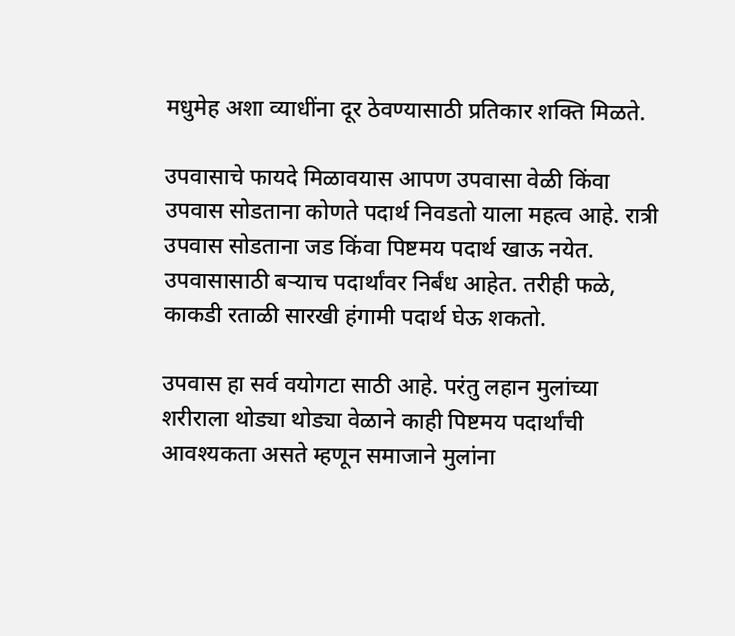मधुमेह अशा व्याधींना दूर ठेवण्यासाठी प्रतिकार शक्ति मिळते.

उपवासाचे फायदे मिळावयास आपण उपवासा वेळी किंवा उपवास सोडताना कोणते पदार्थ निवडतो याला महत्व आहे. रात्री उपवास सोडताना जड किंवा पिष्टमय पदार्थ खाऊ नयेत. उपवासासाठी बर्‍याच पदार्थांवर निर्बंध आहेत. तरीही फळे, काकडी रताळी सारखी हंगामी पदार्थ घेऊ शकतो.

उपवास हा सर्व वयोगटा साठी आहे. परंतु लहान मुलांच्या शरीराला थोड्या थोड्या वेळाने काही पिष्टमय पदार्थांची आवश्यकता असते म्हणून समाजाने मुलांना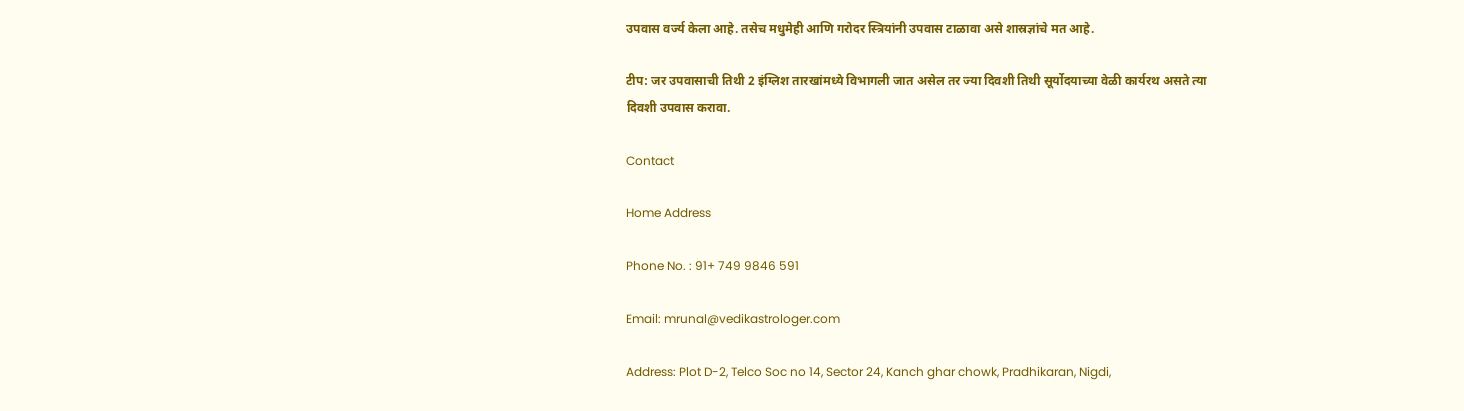उपवास वर्ज्य केला आहे. तसेच मधुमेही आणि गरोदर स्त्रियांनी उपवास टाळावा असे शास्रज्ञांचे मत आहे.

टीप: जर उपवासाची तिथी 2 इंग्लिश तारखांमध्ये विभागली जात असेल तर ज्या दिवशी तिथी सूर्योदयाच्या वेळी कार्यरथ असते त्या दिवशी उपवास करावा.

Contact

Home Address

Phone No. : 91+ 749 9846 591

Email: mrunal@vedikastrologer.com

Address: Plot D-2, Telco Soc no 14, Sector 24, Kanch ghar chowk, Pradhikaran, Nigdi,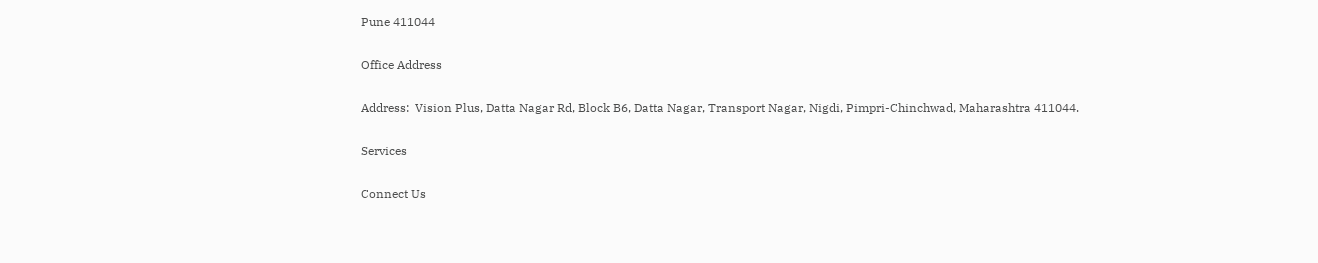Pune 411044

Office Address

Address:  Vision Plus, Datta Nagar Rd, Block B6, Datta Nagar, Transport Nagar, Nigdi, Pimpri-Chinchwad, Maharashtra 411044.

Services

Connect Us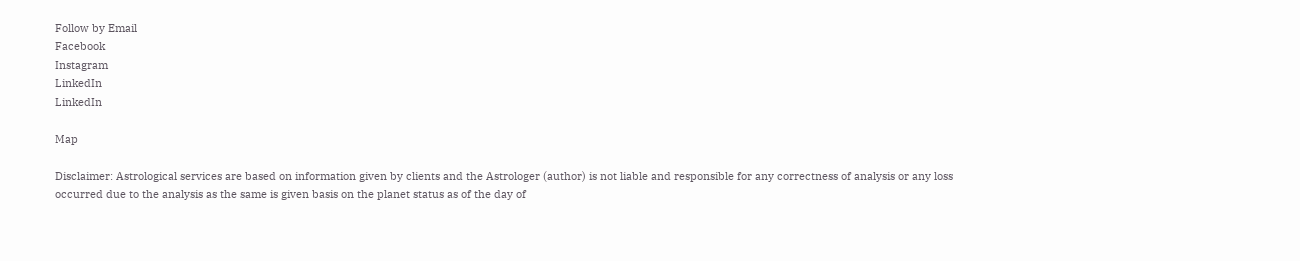Follow by Email
Facebook
Instagram
LinkedIn
LinkedIn

Map

Disclaimer: Astrological services are based on information given by clients and the Astrologer (author) is not liable and responsible for any correctness of analysis or any loss occurred due to the analysis as the same is given basis on the planet status as of the day of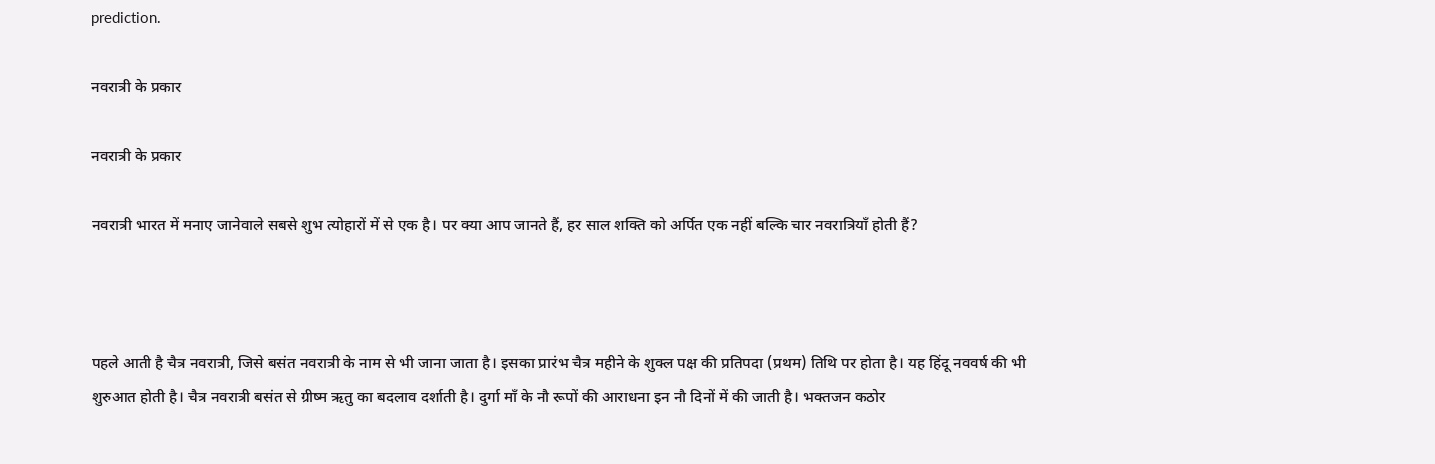prediction.

नवरात्री के प्रकार

नवरात्री के प्रकार

नवरात्री भारत में मनाए जानेवाले सबसे शुभ त्योहारों में से एक है। पर क्या आप जानते हैं, हर साल शक्ति को अर्पित एक नहीं बल्कि चार नवरात्रियाँ होती हैं?



पहले आती है चैत्र नवरात्री, जिसे बसंत नवरात्री के नाम से भी जाना जाता है। इसका प्रारंभ चैत्र महीने के शुक्ल पक्ष की प्रतिपदा (प्रथम) तिथि पर होता है। यह हिंदू नववर्ष की भी शुरुआत होती है। चैत्र नवरात्री बसंत से ग्रीष्म ऋतु का बदलाव दर्शाती है। दुर्गा माँ के नौ रूपों की आराधना इन नौ दिनों में की जाती है। भक्तजन कठोर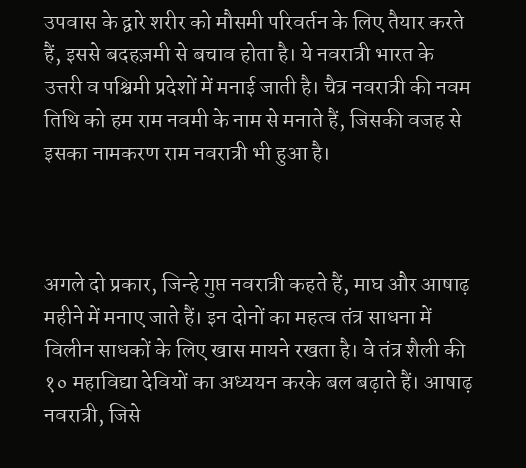उपवास के द्वारे शरीर को मौसमी परिवर्तन के लिए तैयार करते हैं, इससे बदहज़मी से बचाव होता है। ये नवरात्री भारत के उत्तरी व पश्चिमी प्रदेशों में मनाई जाती है। चैत्र नवरात्री की नवम तिथि को हम राम नवमी के नाम से मनाते हैं, जिसकी वजह से इसका नामकरण राम नवरात्री भी हुआ है।



अगले दो प्रकार, जिन्हे गुप्त नवरात्री कहते हैं, माघ और आषाढ़ महीने में मनाए जाते हैं। इन दोनों का महत्व तंत्र साधना में विलीन साधकों के लिए खास मायने रखता है। वे तंत्र शैली की १० महाविद्या देवियों का अध्ययन करके बल बढ़ाते हैं। आषाढ़ नवरात्री, जिसे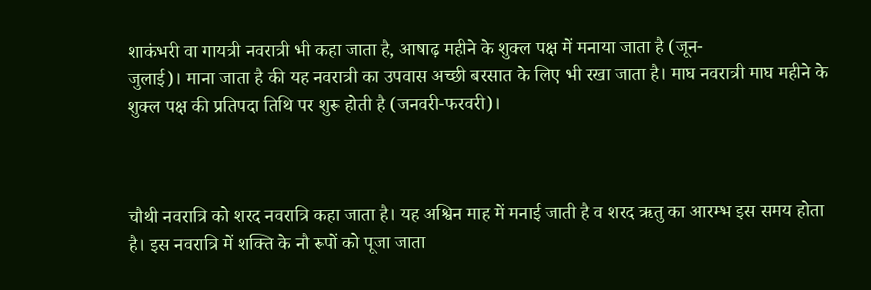शाकंभरी वा गायत्री नवरात्री भी कहा जाता है, आषाढ़ महीने के शुक्ल पक्ष में मनाया जाता है (जून-
जुलाई)। माना जाता है की यह नवरात्री का उपवास अच्छी बरसात के लिए भी रखा जाता है। माघ नवरात्री माघ महीने के शुक्ल पक्ष की प्रतिपदा तिथि पर शुरू होती है (जनवरी-फरवरी)।



चौथी नवरात्रि को शरद नवरात्रि कहा जाता है। यह अश्विन माह में मनाई जाती है व शरद ऋतु का आरम्भ इस समय होता है। इस नवरात्रि में शक्ति के नौ रूपों को पूजा जाता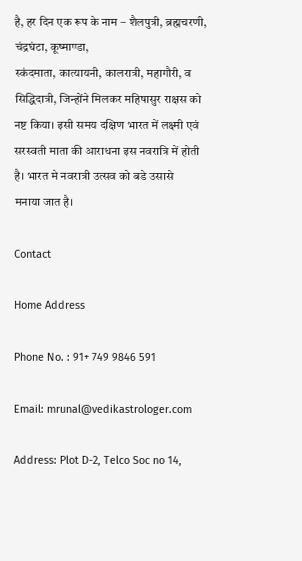है, हर दिन एक रूप के नाम – शैलपुत्री, ब्रह्मचरणी, चंद्रघंटा, कूष्माण्डा,
स्कंदमाता, कात्यायनी, कालरात्री, महागौरी, व सिद्धिदात्री, जिन्होंने मिलकर महिषासुर राक्षस को नष्ट किया। इसी समय दक्षिण भारत में लक्ष्मी एवं सरस्वती माता की आराधना इस नवरात्रि में होती है। भारत मे नवरात्री उत्सव को बडे उसासे
मनाया जात है।

Contact

Home Address

Phone No. : 91+ 749 9846 591

Email: mrunal@vedikastrologer.com

Address: Plot D-2, Telco Soc no 14,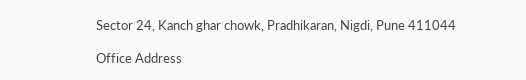Sector 24, Kanch ghar chowk, Pradhikaran, Nigdi, Pune 411044

Office Address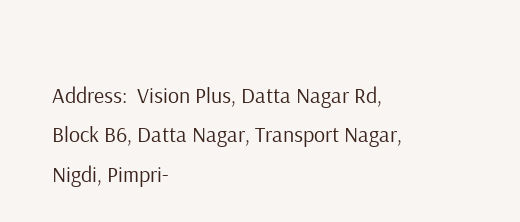Address:  Vision Plus, Datta Nagar Rd, Block B6, Datta Nagar, Transport Nagar, Nigdi, Pimpri-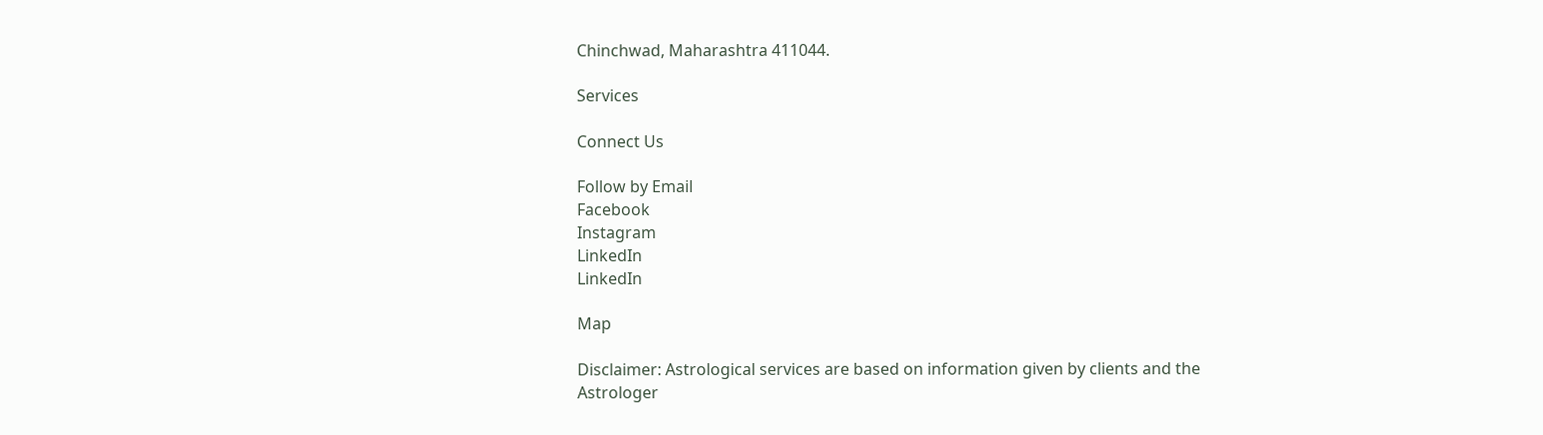Chinchwad, Maharashtra 411044.

Services

Connect Us

Follow by Email
Facebook
Instagram
LinkedIn
LinkedIn

Map

Disclaimer: Astrological services are based on information given by clients and the Astrologer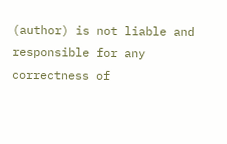(author) is not liable and responsible for any correctness of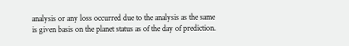analysis or any loss occurred due to the analysis as the same is given basis on the planet status as of the day of prediction.